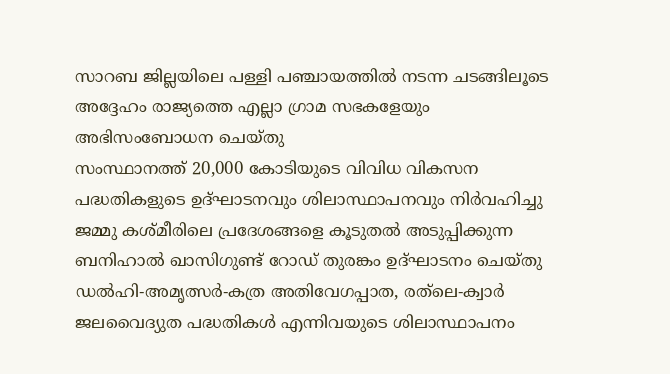സാറബ ജില്ലയിലെ പള്ളി പഞ്ചായത്തില്‍ നടന്ന ചടങ്ങിലൂടെ അദ്ദേഹം രാജ്യത്തെ എല്ലാ ഗ്രാമ സഭകളേയും അഭിസംബോധന ചെയ്തു
സംസ്ഥാനത്ത് 20,000 കോടിയുടെ വിവിധ വികസന പദ്ധതികളുടെ ഉദ്ഘാടനവും ശിലാസ്ഥാപനവും നിര്‍വഹിച്ചു
ജമ്മു കശ്മീരിലെ പ്രദേശങ്ങളെ കൂടുതല്‍ അടുപ്പിക്കുന്ന ബനിഹാല്‍ ഖാസിഗുണ്ട് റോഡ് തുരങ്കം ഉദ്ഘാടനം ചെയ്തു
ഡല്‍ഹി-അമൃത്സര്‍-കത്ര അതിവേഗപ്പാത, രത്‌ലെ-ക്വാര്‍ ജലവൈദ്യുത പദ്ധതികള്‍ എന്നിവയുടെ ശിലാസ്ഥാപനം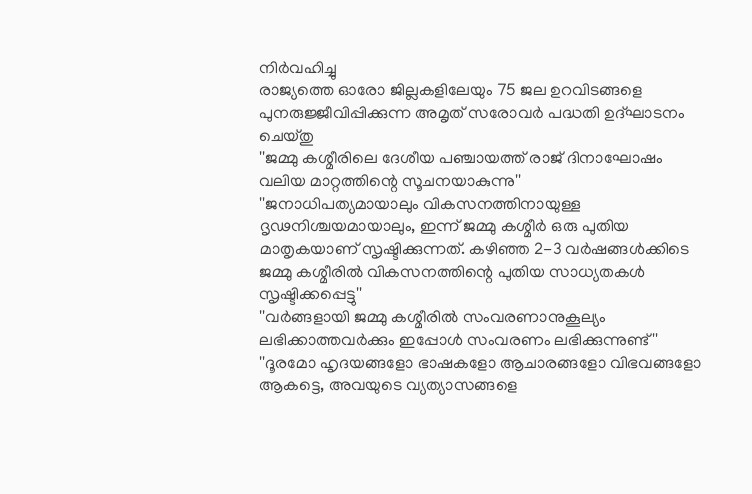നിര്‍വഹിച്ചു
രാജ്യത്തെ ഓരോ ജില്ലകളിലേയും 75 ജല ഉറവിടങ്ങളെ പുനരുജ്ജീവിപ്പിക്കുന്ന അമൃത് സരോവര്‍ പദ്ധതി ഉദ്ഘാടനം ചെയ്തു
''ജമ്മു കശ്മീരിലെ ദേശീയ പഞ്ചായത്ത് രാജ് ദിനാഘോഷം വലിയ മാറ്റത്തിന്റെ സൂചനയാകുന്നു''
''ജനാധിപത്യമായാലും വികസനത്തിനായുള്ള ദൃഢനിശ്ചയമായാലും, ഇന്ന് ജമ്മു കശ്മീര്‍ ഒരു പുതിയ മാതൃകയാണ് സൃഷ്ടിക്കുന്നത്. കഴിഞ്ഞ 2-3 വര്‍ഷങ്ങള്‍ക്കിടെ ജമ്മു കശ്മീരില്‍ വികസനത്തിന്റെ പുതിയ സാധ്യതകള്‍ സൃഷ്ടിക്കപ്പെട്ടു''
''വര്‍ങ്ങളായി ജമ്മു കശ്മീരില്‍ സംവരണാനുകൂല്യം ലഭിക്കാത്തവര്‍ക്കും ഇപ്പോള്‍ സംവരണം ലഭിക്കുന്നുണ്ട്''
''ദൂരമോ ഹൃദയങ്ങളോ ഭാഷകളോ ആചാരങ്ങളോ വിഭവങ്ങളോ ആകട്ടെ, അവയുടെ വ്യത്യാസങ്ങളെ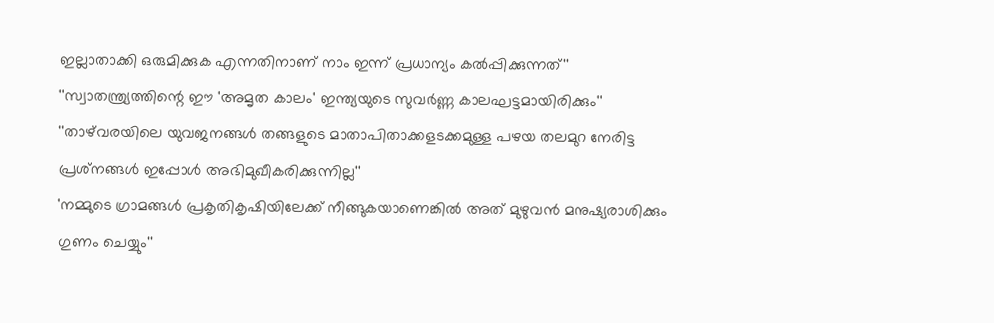ഇല്ലാതാക്കി ഒരുമിക്കുക എന്നതിനാണ് നാം ഇന്ന് പ്രധാന്യം കല്‍പ്പിക്കുന്നത്''
''സ്വാതന്ത്ര്യത്തിന്റെ ഈ 'അമൃത കാലം' ഇന്ത്യയുടെ സുവര്‍ണ്ണ കാലഘട്ടമായിരിക്കും''
''താഴ്‌വരയിലെ യുവജനങ്ങള്‍ തങ്ങളുടെ മാതാപിതാക്കളടക്കമുള്ള പഴയ തലമുറ നേരിട്ട പ്രശ്‌നങ്ങള്‍ ഇപ്പോള്‍ അഭിമുഖീകരിക്കുന്നില്ല''
'നമ്മുടെ ഗ്രാമങ്ങള്‍ പ്രകൃതികൃഷിയിലേക്ക് നീങ്ങുകയാണെങ്കില്‍ അത് മുഴുവന്‍ മനുഷ്യരാശിക്കും ഗുണം ചെയ്യും''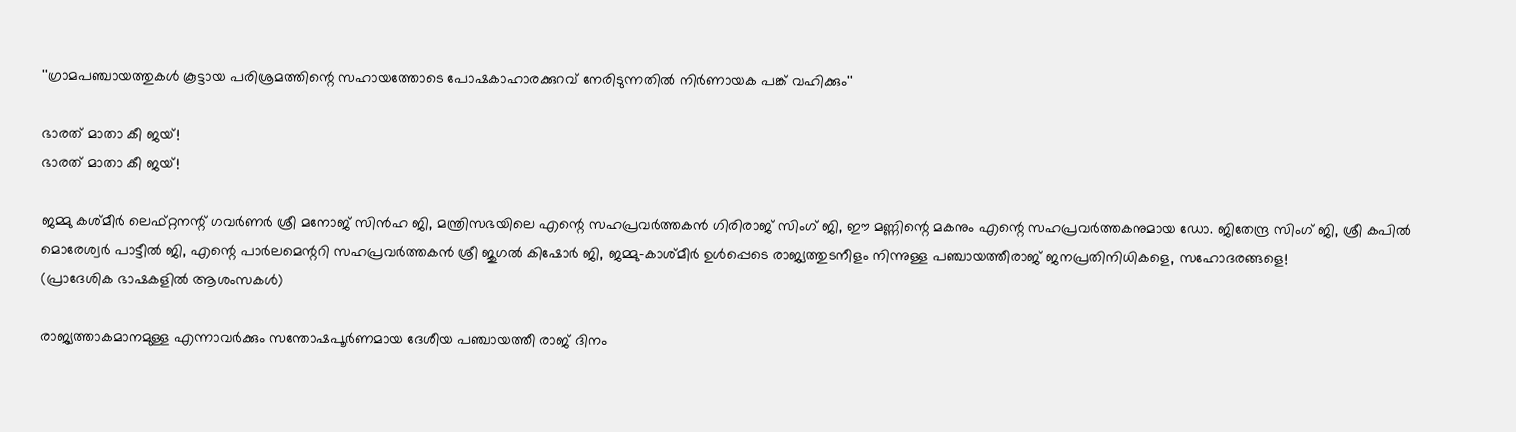''ഗ്രാമപഞ്ചായത്തുകള്‍ കൂട്ടായ പരിശ്രമത്തിന്റെ സഹായത്തോടെ പോഷകാഹാരക്കുറവ് നേരിടുന്നതില്‍ നിര്‍ണായക പങ്ക് വഹിക്കും''

ഭാരത് മാതാ കീ ജയ്!
ഭാരത് മാതാ കീ ജയ്!

ജമ്മു കശ്മീര്‍ ലെഫ്റ്റനന്റ് ഗവര്‍ണര്‍ ശ്രീ മനോജ് സിന്‍ഹ ജി, മന്ത്രിസഭയിലെ എന്റെ സഹപ്രവര്‍ത്തകന്‍ ഗിരിരാജ് സിംഗ് ജി, ഈ മണ്ണിന്റെ മകനും എന്റെ സഹപ്രവര്‍ത്തകനുമായ ഡോ. ജിതേന്ദ്ര സിംഗ് ജി, ശ്രീ കപില്‍ മൊരേശ്വര്‍ പാട്ടീല്‍ ജി, എന്റെ പാര്‍ലമെന്ററി സഹപ്രവര്‍ത്തകന്‍ ശ്രീ ജുഗല്‍ കിഷോര്‍ ജി, ജമ്മു-കാശ്മീര്‍ ഉള്‍പ്പെടെ രാജ്യത്തുടനീളം നിന്നുള്ള പഞ്ചായത്തീരാജ് ജനപ്രതിനിധികളെ, സഹോദരങ്ങളെ!
(പ്രാദേശിക ഭാഷകളില്‍ ആശംസകള്‍)

രാജ്യത്താകമാനമുള്ള എന്നാവര്‍ക്കും സന്തോഷപൂര്‍ണമായ ദേശീയ പഞ്ചായത്തീ രാജ് ദിനം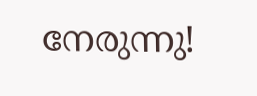നേരുന്നു!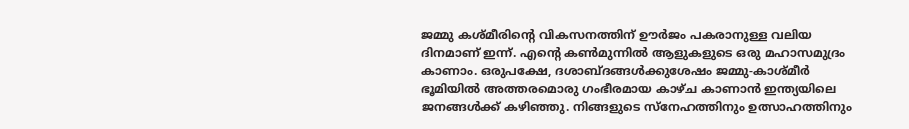ജമ്മു കശ്മീരിന്റെ വികസനത്തിന് ഊര്‍ജം പകരാനുള്ള വലിയ ദിനമാണ് ഇന്ന്. എന്റെ കണ്‍മുന്നില്‍ ആളുകളുടെ ഒരു മഹാസമുദ്രം കാണാം. ഒരുപക്ഷേ, ദശാബ്ദങ്ങള്‍ക്കുശേഷം ജമ്മു-കാശ്മീര്‍ ഭൂമിയില്‍ അത്തരമൊരു ഗംഭീരമായ കാഴ്ച കാണാന്‍ ഇന്ത്യയിലെ ജനങ്ങള്‍ക്ക് കഴിഞ്ഞു. നിങ്ങളുടെ സ്‌നേഹത്തിനും ഉത്സാഹത്തിനും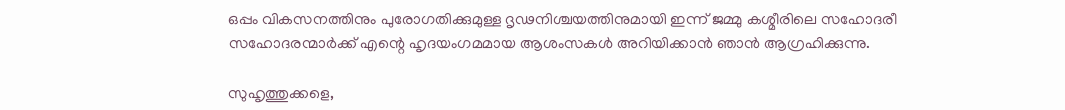ഒപ്പം വികസനത്തിനും പുരോഗതിക്കുമുള്ള ദൃഢനിശ്ചയത്തിനുമായി ഇന്ന് ജമ്മു കശ്മീരിലെ സഹോദരീ സഹോദരന്മാര്‍ക്ക് എന്റെ ഹൃദയംഗമമായ ആശംസകള്‍ അറിയിക്കാന്‍ ഞാന്‍ ആഗ്രഹിക്കുന്നു.

സുഹൃത്തുക്കളെ,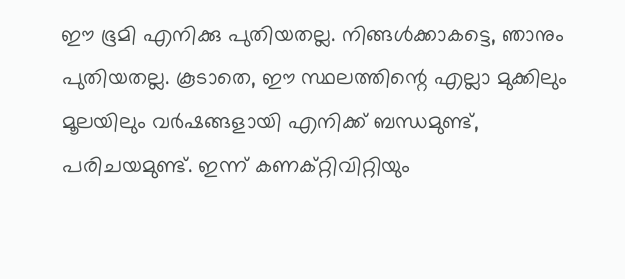ഈ ഭൂമി എനിക്കു പുതിയതല്ല. നിങ്ങള്‍ക്കാകട്ടെ, ഞാനും പുതിയതല്ല. കൂടാതെ, ഈ സ്ഥലത്തിന്റെ എല്ലാ മുക്കിലും മൂലയിലും വര്‍ഷങ്ങളായി എനിക്ക് ബന്ധമുണ്ട്, പരിചയമുണ്ട്. ഇന്ന് കണക്റ്റിവിറ്റിയും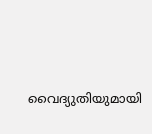വൈദ്യുതിയുമായി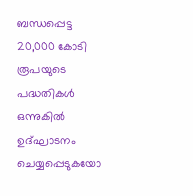ബന്ധപ്പെട്ട 20,000 കോടി രൂപയുടെ പദ്ധതികള്‍ ഒന്നുകില്‍ ഉദ്ഘാടനം ചെയ്യപ്പെടുകയോ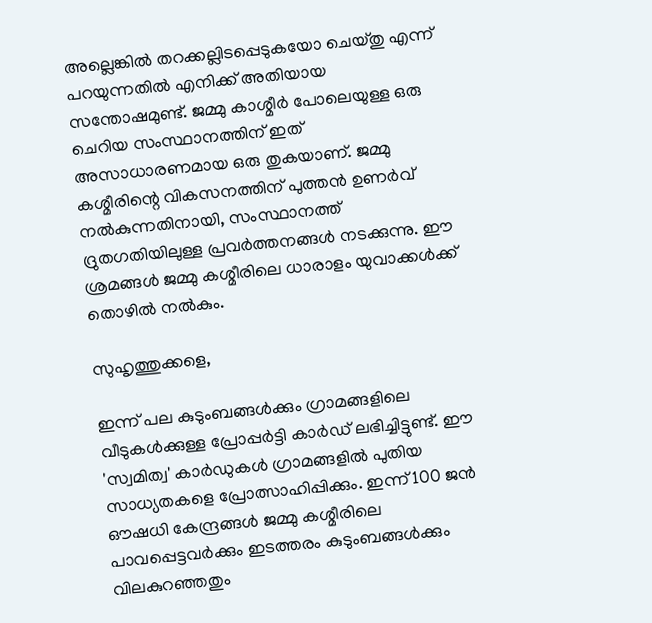അല്ലെങ്കില്‍ തറക്കല്ലിടപ്പെടുകയോ ചെയ്തു എന്ന് പറയുന്നതില്‍ എനിക്ക് അതിയായ സന്തോഷമുണ്ട്. ജമ്മു കാശ്മീര്‍ പോലെയുള്ള ഒരു ചെറിയ സംസ്ഥാനത്തിന് ഇത് അസാധാരണമായ ഒരു തുകയാണ്. ജമ്മു കശ്മീരിന്റെ വികസനത്തിന് പുത്തന്‍ ഉണര്‍വ് നല്‍കുന്നതിനായി, സംസ്ഥാനത്ത് ദ്രുതഗതിയിലുള്ള പ്രവര്‍ത്തനങ്ങള്‍ നടക്കുന്നു. ഈ ശ്രമങ്ങള്‍ ജമ്മു കശ്മീരിലെ ധാരാളം യുവാക്കള്‍ക്ക് തൊഴില്‍ നല്‍കും.

സുഹൃത്തുക്കളെ,

ഇന്ന് പല കുടുംബങ്ങള്‍ക്കും ഗ്രാമങ്ങളിലെ വീടുകള്‍ക്കുള്ള പ്രോപ്പര്‍ട്ടി കാര്‍ഡ് ലഭിച്ചിട്ടുണ്ട്. ഈ 'സ്വമിത്വ' കാര്‍ഡുകള്‍ ഗ്രാമങ്ങളില്‍ പുതിയ സാധ്യതകളെ പ്രോത്സാഹിപ്പിക്കും. ഇന്ന് 100 ജന്‍ ഔഷധി കേന്ദ്രങ്ങള്‍ ജമ്മു കശ്മീരിലെ പാവപ്പെട്ടവര്‍ക്കും ഇടത്തരം കുടുംബങ്ങള്‍ക്കും വിലകുറഞ്ഞതും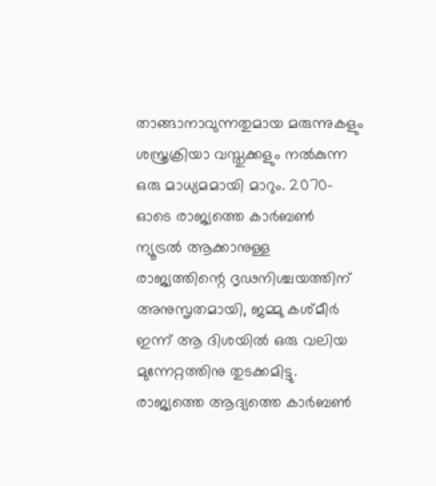താങ്ങാനാവുന്നതുമായ മരുന്നുകളും ശസ്ത്രക്രിയാ വസ്തുക്കളും നല്‍കുന്ന ഒരു മാധ്യമമായി മാറും. 2070-ഓടെ രാജ്യത്തെ കാര്‍ബണ്‍ ന്യൂട്രല്‍ ആക്കാനുള്ള രാജ്യത്തിന്റെ ദൃഢനിശ്ചയത്തിന് അനുസൃതമായി, ജമ്മു കശ്മീര്‍ ഇന്ന് ആ ദിശയില്‍ ഒരു വലിയ മുന്നേറ്റത്തിനു തുടക്കമിട്ടു. രാജ്യത്തെ ആദ്യത്തെ കാര്‍ബണ്‍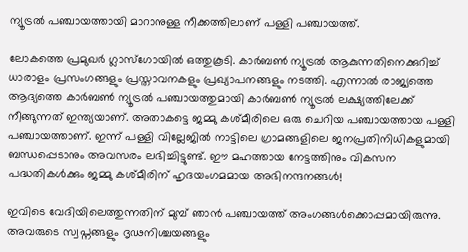ന്യൂട്രല്‍ പഞ്ചായത്തായി മാറാനുള്ള നീക്കത്തിലാണ് പള്ളി പഞ്ചായത്ത്.

ലോകത്തെ പ്രമുഖര്‍ ഗ്ലാസ്ഗോയില്‍ ഒത്തുകൂടി. കാര്‍ബണ്‍ ന്യൂട്രല്‍ ആകുന്നതിനെക്കുറിച്ച് ധാരാളം പ്രസംഗങ്ങളും പ്രസ്താവനകളും പ്രഖ്യാപനങ്ങളും നടത്തി. എന്നാല്‍ രാജ്യത്തെ ആദ്യത്തെ കാര്‍ബണ്‍ ന്യൂട്രല്‍ പഞ്ചായത്തുമായി കാര്‍ബണ്‍ ന്യൂട്രല്‍ ലക്ഷ്യത്തിലേക്ക് നീങ്ങുന്നത് ഇന്ത്യയാണ്. അതാകട്ടെ ജമ്മു കശ്മീരിലെ ഒരു ചെറിയ പഞ്ചായത്തായ പള്ളി പഞ്ചായത്താണ്. ഇന്ന് പള്ളി വില്ലേജില്‍ നാട്ടിലെ ഗ്രാമങ്ങളിലെ ജനപ്രതിനിധികളുമായി ബന്ധപ്പെടാനും അവസരം ലഭിച്ചിട്ടുണ്ട്. ഈ മഹത്തായ നേട്ടത്തിനും വികസന പദ്ധതികള്‍ക്കും ജമ്മു കശ്മീരിന് ഹൃദയംഗമമായ അഭിനന്ദനങ്ങള്‍!

ഇവിടെ വേദിയിലെത്തുന്നതിന് മുമ്പ് ഞാന്‍ പഞ്ചായത്ത് അംഗങ്ങള്‍ക്കൊപ്പമായിരുന്നു. അവരുടെ സ്വപ്നങ്ങളും ദൃഢനിശ്ചയങ്ങളും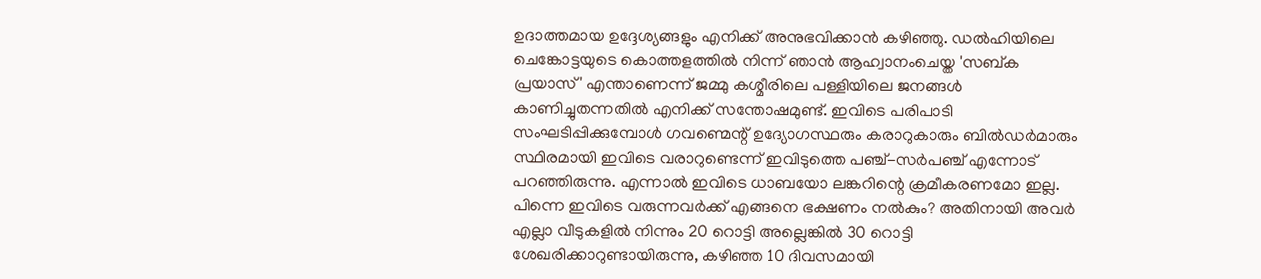ഉദാത്തമായ ഉദ്ദേശ്യങ്ങളും എനിക്ക് അനുഭവിക്കാന്‍ കഴിഞ്ഞു. ഡല്‍ഹിയിലെ ചെങ്കോട്ടയുടെ കൊത്തളത്തില്‍ നിന്ന് ഞാന്‍ ആഹ്വാനംചെയ്ത 'സബ്ക പ്രയാസ്' എന്താണെന്ന് ജമ്മു കശ്മീരിലെ പള്ളിയിലെ ജനങ്ങള്‍ കാണിച്ചുതന്നതില്‍ എനിക്ക് സന്തോഷമുണ്ട്. ഇവിടെ പരിപാടി സംഘടിപ്പിക്കുമ്പോള്‍ ഗവണ്മെന്റ് ഉദ്യോഗസ്ഥരും കരാറുകാരും ബില്‍ഡര്‍മാരും സ്ഥിരമായി ഇവിടെ വരാറുണ്ടെന്ന് ഇവിടുത്തെ പഞ്ച്-സര്‍പഞ്ച് എന്നോട് പറഞ്ഞിരുന്നു. എന്നാല്‍ ഇവിടെ ധാബയോ ലങ്കറിന്റെ ക്രമീകരണമോ ഇല്ല. പിന്നെ ഇവിടെ വരുന്നവര്‍ക്ക് എങ്ങനെ ഭക്ഷണം നല്‍കും? അതിനായി അവര്‍ എല്ലാ വീടുകളില്‍ നിന്നും 20 റൊട്ടി അല്ലെങ്കില്‍ 30 റൊട്ടി ശേഖരിക്കാറുണ്ടായിരുന്നു, കഴിഞ്ഞ 10 ദിവസമായി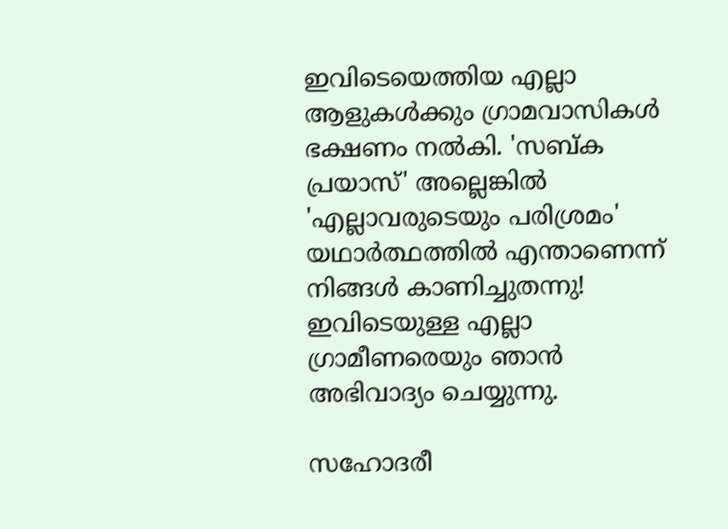ഇവിടെയെത്തിയ എല്ലാ ആളുകള്‍ക്കും ഗ്രാമവാസികള്‍ ഭക്ഷണം നല്‍കി. 'സബ്ക പ്രയാസ്' അല്ലെങ്കില്‍ 'എല്ലാവരുടെയും പരിശ്രമം' യഥാര്‍ത്ഥത്തില്‍ എന്താണെന്ന് നിങ്ങള്‍ കാണിച്ചുതന്നു! ഇവിടെയുള്ള എല്ലാ ഗ്രാമീണരെയും ഞാന്‍ അഭിവാദ്യം ചെയ്യുന്നു.

സഹോദരീ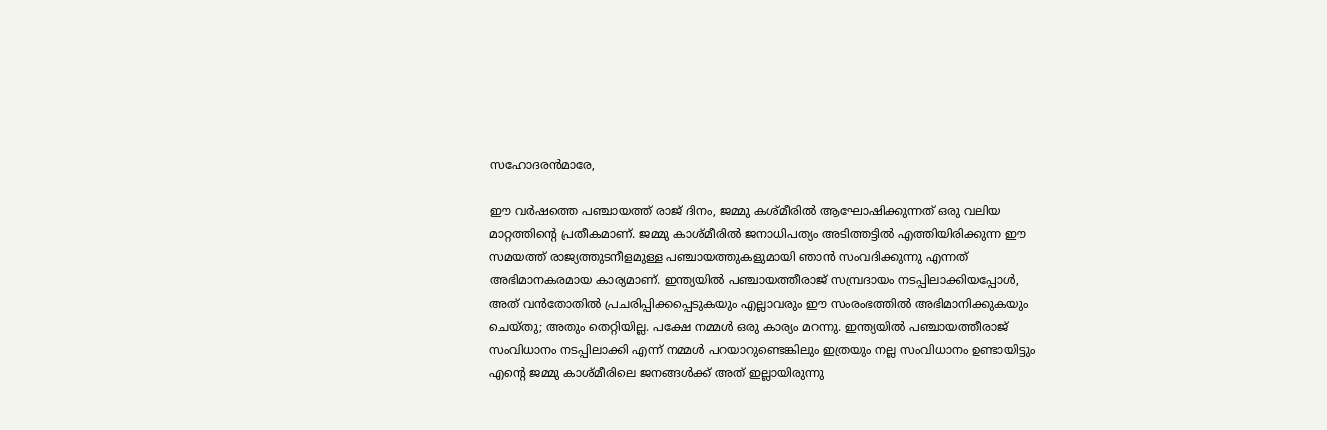സഹോദരന്‍മാരേ,

ഈ വര്‍ഷത്തെ പഞ്ചായത്ത് രാജ് ദിനം, ജമ്മു കശ്മീരില്‍ ആഘോഷിക്കുന്നത് ഒരു വലിയ മാറ്റത്തിന്റെ പ്രതീകമാണ്. ജമ്മു കാശ്മീരില്‍ ജനാധിപത്യം അടിത്തട്ടില്‍ എത്തിയിരിക്കുന്ന ഈ സമയത്ത് രാജ്യത്തുടനീളമുള്ള പഞ്ചായത്തുകളുമായി ഞാന്‍ സംവദിക്കുന്നു എന്നത് അഭിമാനകരമായ കാര്യമാണ്. ഇന്ത്യയില്‍ പഞ്ചായത്തീരാജ് സമ്പ്രദായം നടപ്പിലാക്കിയപ്പോള്‍, അത് വന്‍തോതില്‍ പ്രചരിപ്പിക്കപ്പെടുകയും എല്ലാവരും ഈ സംരംഭത്തില്‍ അഭിമാനിക്കുകയും ചെയ്തു; അതും തെറ്റിയില്ല. പക്ഷേ നമ്മള്‍ ഒരു കാര്യം മറന്നു. ഇന്ത്യയില്‍ പഞ്ചായത്തീരാജ് സംവിധാനം നടപ്പിലാക്കി എന്ന് നമ്മള്‍ പറയാറുണ്ടെങ്കിലും ഇത്രയും നല്ല സംവിധാനം ഉണ്ടായിട്ടും എന്റെ ജമ്മു കാശ്മീരിലെ ജനങ്ങള്‍ക്ക് അത് ഇല്ലായിരുന്നു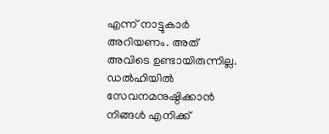എന്ന് നാട്ടുകാര്‍ അറിയണം. അത് അവിടെ ഉണ്ടായിരുന്നില്ല. ഡല്‍ഹിയില്‍ സേവനമനുഷ്ഠിക്കാന്‍ നിങ്ങള്‍ എനിക്ക്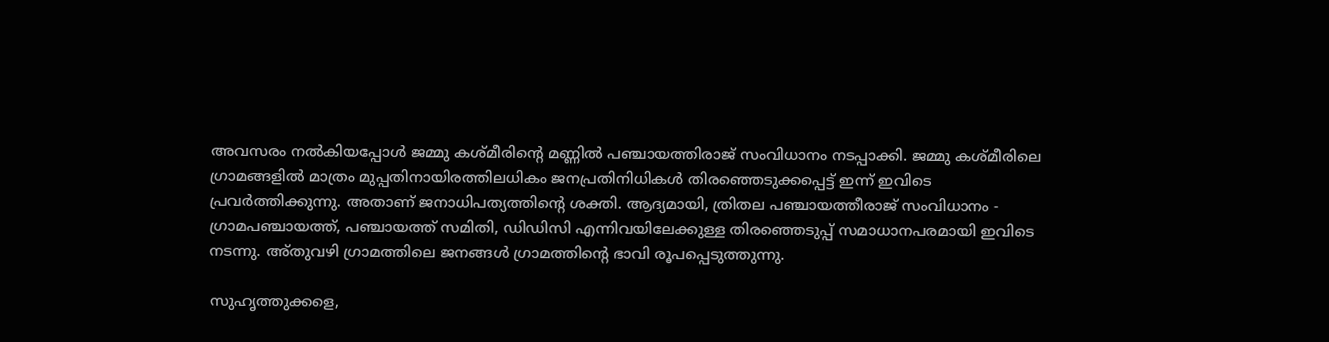അവസരം നല്‍കിയപ്പോള്‍ ജമ്മു കശ്മീരിന്റെ മണ്ണില്‍ പഞ്ചായത്തിരാജ് സംവിധാനം നടപ്പാക്കി. ജമ്മു കശ്മീരിലെ ഗ്രാമങ്ങളില്‍ മാത്രം മുപ്പതിനായിരത്തിലധികം ജനപ്രതിനിധികള്‍ തിരഞ്ഞെടുക്കപ്പെട്ട് ഇന്ന് ഇവിടെ പ്രവര്‍ത്തിക്കുന്നു. അതാണ് ജനാധിപത്യത്തിന്റെ ശക്തി. ആദ്യമായി, ത്രിതല പഞ്ചായത്തീരാജ് സംവിധാനം - ഗ്രാമപഞ്ചായത്ത്, പഞ്ചായത്ത് സമിതി, ഡിഡിസി എന്നിവയിലേക്കുള്ള തിരഞ്ഞെടുപ്പ് സമാധാനപരമായി ഇവിടെ നടന്നു. അ്തുവഴി ഗ്രാമത്തിലെ ജനങ്ങള്‍ ഗ്രാമത്തിന്റെ ഭാവി രൂപപ്പെടുത്തുന്നു.

സുഹൃത്തുക്കളെ,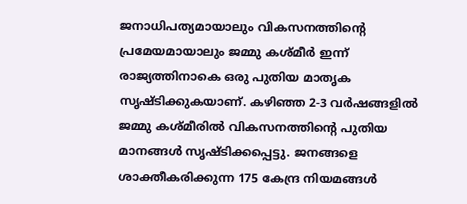ജനാധിപത്യമായാലും വികസനത്തിന്റെ പ്രമേയമായാലും ജമ്മു കശ്മീര്‍ ഇന്ന് രാജ്യത്തിനാകെ ഒരു പുതിയ മാതൃക സൃഷ്ടിക്കുകയാണ്. കഴിഞ്ഞ 2-3 വര്‍ഷങ്ങളില്‍ ജമ്മു കശ്മീരില്‍ വികസനത്തിന്റെ പുതിയ മാനങ്ങള്‍ സൃഷ്ടിക്കപ്പെട്ടു. ജനങ്ങളെ ശാക്തീകരിക്കുന്ന 175 കേന്ദ്ര നിയമങ്ങള്‍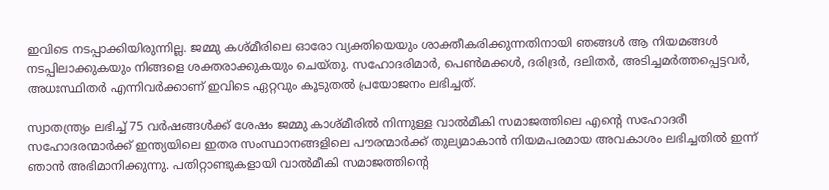ഇവിടെ നടപ്പാക്കിയിരുന്നില്ല. ജമ്മു കശ്മീരിലെ ഓരോ വ്യക്തിയെയും ശാക്തീകരിക്കുന്നതിനായി ഞങ്ങള്‍ ആ നിയമങ്ങള്‍ നടപ്പിലാക്കുകയും നിങ്ങളെ ശക്തരാക്കുകയും ചെയ്തു. സഹോദരിമാര്‍, പെണ്‍മക്കള്‍, ദരിദ്രര്‍, ദലിതര്‍, അടിച്ചമര്‍ത്തപ്പെട്ടവര്‍, അധഃസ്ഥിതര്‍ എന്നിവര്‍ക്കാണ് ഇവിടെ ഏറ്റവും കൂടുതല്‍ പ്രയോജനം ലഭിച്ചത്.

സ്വാതന്ത്ര്യം ലഭിച്ച് 75 വര്‍ഷങ്ങള്‍ക്ക് ശേഷം ജമ്മു കാശ്മീരില്‍ നിന്നുള്ള വാല്‍മീകി സമാജത്തിലെ എന്റെ സഹോദരീ സഹോദരന്മാര്‍ക്ക് ഇന്ത്യയിലെ ഇതര സംസ്ഥാനങ്ങളിലെ പൗരന്മാര്‍ക്ക് തുല്യമാകാന്‍ നിയമപരമായ അവകാശം ലഭിച്ചതില്‍ ഇന്ന് ഞാന്‍ അഭിമാനിക്കുന്നു. പതിറ്റാണ്ടുകളായി വാല്‍മീകി സമാജത്തിന്റെ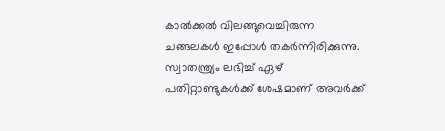കാല്‍ക്കല്‍ വിലങ്ങുവെച്ചിരുന്ന ചങ്ങലകള്‍ ഇപ്പോള്‍ തകര്‍ന്നിരിക്കുന്നു. സ്വാതന്ത്ര്യം ലഭിച്ച് ഏഴ് പതിറ്റാണ്ടുകള്‍ക്ക് ശേഷമാണ് അവര്‍ക്ക്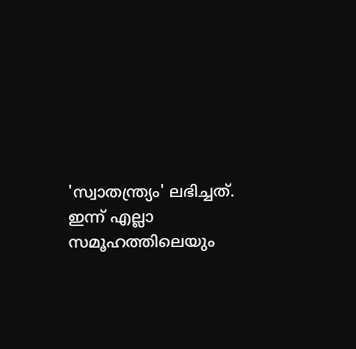'സ്വാതന്ത്ര്യം' ലഭിച്ചത്. ഇന്ന് എല്ലാ സമൂഹത്തിലെയും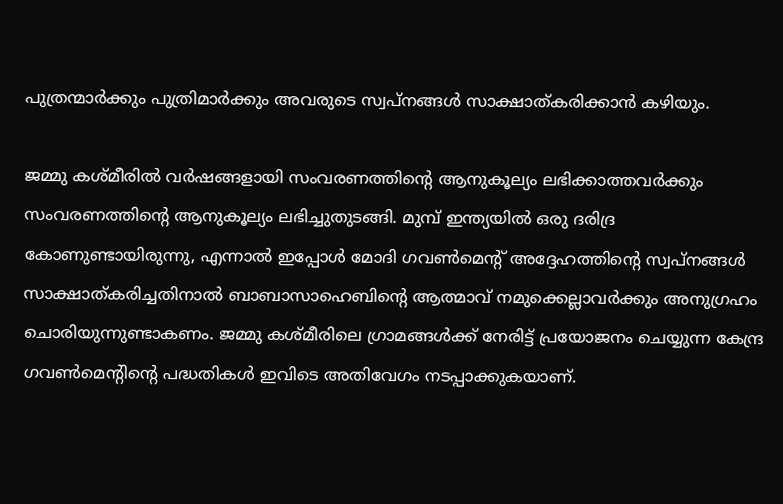പുത്രന്മാര്‍ക്കും പുത്രിമാര്‍ക്കും അവരുടെ സ്വപ്നങ്ങള്‍ സാക്ഷാത്കരിക്കാന്‍ കഴിയും.

ജമ്മു കശ്മീരില്‍ വര്‍ഷങ്ങളായി സംവരണത്തിന്റെ ആനുകൂല്യം ലഭിക്കാത്തവര്‍ക്കും സംവരണത്തിന്റെ ആനുകൂല്യം ലഭിച്ചുതുടങ്ങി. മുമ്പ് ഇന്ത്യയില്‍ ഒരു ദരിദ്ര കോണുണ്ടായിരുന്നു, എന്നാല്‍ ഇപ്പോള്‍ മോദി ഗവണ്‍മെന്റ് അദ്ദേഹത്തിന്റെ സ്വപ്നങ്ങള്‍ സാക്ഷാത്കരിച്ചതിനാല്‍ ബാബാസാഹെബിന്റെ ആത്മാവ് നമുക്കെല്ലാവര്‍ക്കും അനുഗ്രഹം ചൊരിയുന്നുണ്ടാകണം. ജമ്മു കശ്മീരിലെ ഗ്രാമങ്ങള്‍ക്ക് നേരിട്ട് പ്രയോജനം ചെയ്യുന്ന കേന്ദ്ര ഗവണ്‍മെന്റിന്റെ പദ്ധതികള്‍ ഇവിടെ അതിവേഗം നടപ്പാക്കുകയാണ്.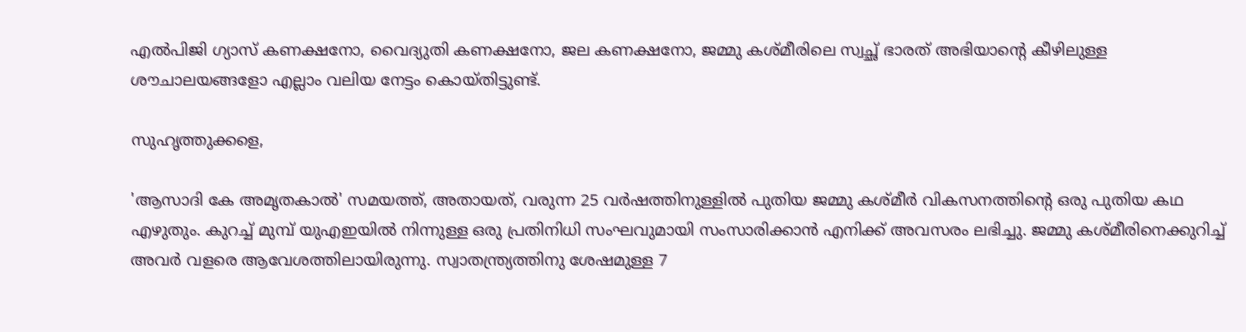എല്‍പിജി ഗ്യാസ് കണക്ഷനോ, വൈദ്യുതി കണക്ഷനോ, ജല കണക്ഷനോ, ജമ്മു കശ്മീരിലെ സ്വച്ഛ് ഭാരത് അഭിയാന്റെ കീഴിലുള്ള ശൗചാലയങ്ങളോ എല്ലാം വലിയ നേട്ടം കൊയ്തിട്ടുണ്ട്.

സുഹൃത്തുക്കളെ,

'ആസാദി കേ അമൃതകാല്‍' സമയത്ത്, അതായത്, വരുന്ന 25 വര്‍ഷത്തിനുള്ളില്‍ പുതിയ ജമ്മു കശ്മീര്‍ വികസനത്തിന്റെ ഒരു പുതിയ കഥ എഴുതും. കുറച്ച് മുമ്പ് യുഎഇയില്‍ നിന്നുള്ള ഒരു പ്രതിനിധി സംഘവുമായി സംസാരിക്കാന്‍ എനിക്ക് അവസരം ലഭിച്ചു. ജമ്മു കശ്മീരിനെക്കുറിച്ച് അവര്‍ വളരെ ആവേശത്തിലായിരുന്നു. സ്വാതന്ത്ര്യത്തിനു ശേഷമുള്ള 7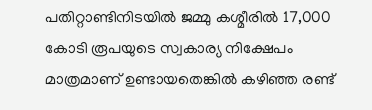പതിറ്റാണ്ടിനിടയില്‍ ജമ്മു കശ്മീരില്‍ 17,000 കോടി രൂപയുടെ സ്വകാര്യ നിക്ഷേപം മാത്രമാണ് ഉണ്ടായതെങ്കില്‍ കഴിഞ്ഞ രണ്ട്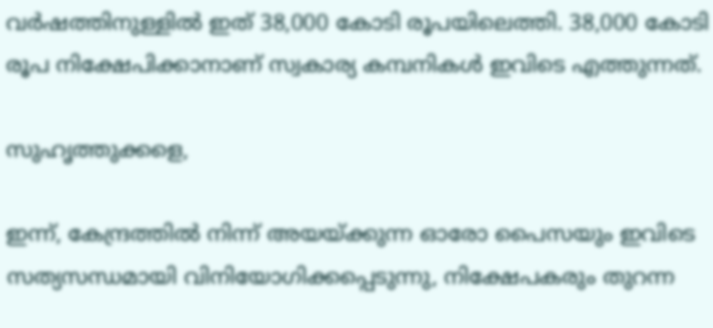വര്‍ഷത്തിനുള്ളില്‍ ഇത് 38,000 കോടി രൂപയിലെത്തി. 38,000 കോടി രൂപ നിക്ഷേപിക്കാനാണ് സ്വകാര്യ കമ്പനികള്‍ ഇവിടെ എത്തുന്നത്.

സുഹൃത്തുക്കളെ,

ഇന്ന്, കേന്ദ്രത്തില്‍ നിന്ന് അയയ്ക്കുന്ന ഓരോ പൈസയും ഇവിടെ സത്യസന്ധമായി വിനിയോഗിക്കപ്പെടുന്നു, നിക്ഷേപകരും തുറന്ന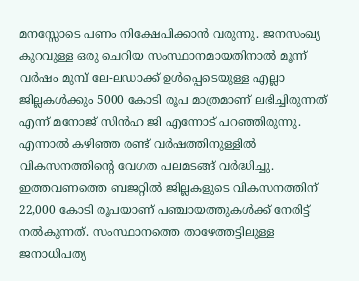മനസ്സോടെ പണം നിക്ഷേപിക്കാന്‍ വരുന്നു. ജനസംഖ്യ കുറവുള്ള ഒരു ചെറിയ സംസ്ഥാനമായതിനാല്‍ മൂന്ന് വര്‍ഷം മുമ്പ് ലേ-ലഡാക്ക് ഉള്‍പ്പെടെയുള്ള എല്ലാ ജില്ലകള്‍ക്കും 5000 കോടി രൂപ മാത്രമാണ് ലഭിച്ചിരുന്നത് എന്ന് മനോജ് സിന്‍ഹ ജി എന്നോട് പറഞ്ഞിരുന്നു. എന്നാല്‍ കഴിഞ്ഞ രണ്ട് വര്‍ഷത്തിനുള്ളില്‍ വികസനത്തിന്റെ വേഗത പലമടങ്ങ് വര്‍ദ്ധിച്ചു. ഇത്തവണത്തെ ബജറ്റില്‍ ജില്ലകളുടെ വികസനത്തിന് 22,000 കോടി രൂപയാണ് പഞ്ചായത്തുകള്‍ക്ക് നേരിട്ട് നല്‍കുന്നത്. സംസ്ഥാനത്തെ താഴേത്തട്ടിലുള്ള ജനാധിപത്യ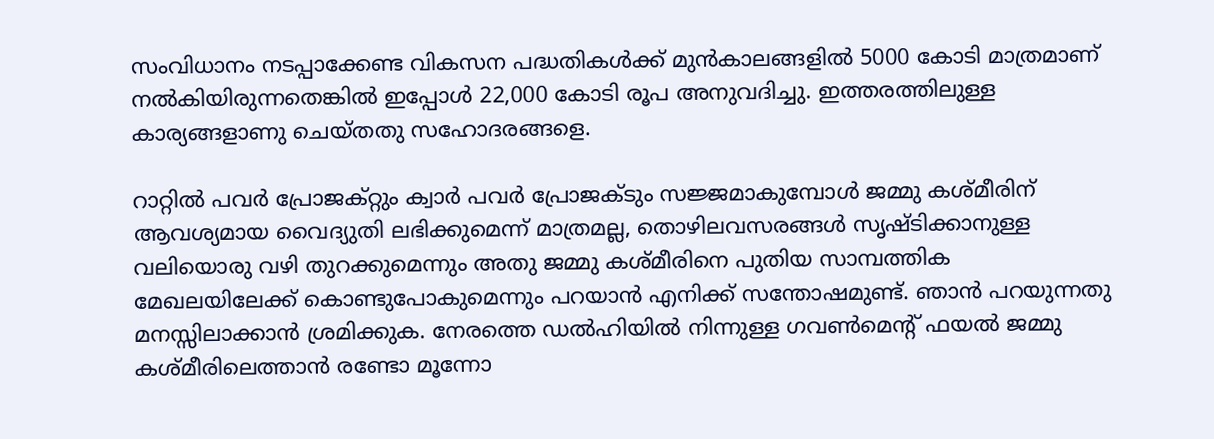സംവിധാനം നടപ്പാക്കേണ്ട വികസന പദ്ധതികള്‍ക്ക് മുന്‍കാലങ്ങളില്‍ 5000 കോടി മാത്രമാണ് നല്‍കിയിരുന്നതെങ്കില്‍ ഇപ്പോള്‍ 22,000 കോടി രൂപ അനുവദിച്ചു. ഇത്തരത്തിലുള്ള കാര്യങ്ങളാണു ചെയ്തതു സഹോദരങ്ങളെ.

റാറ്റില്‍ പവര്‍ പ്രോജക്റ്റും ക്വാര്‍ പവര്‍ പ്രോജക്ടും സജ്ജമാകുമ്പോള്‍ ജമ്മു കശ്മീരിന് ആവശ്യമായ വൈദ്യുതി ലഭിക്കുമെന്ന് മാത്രമല്ല, തൊഴിലവസരങ്ങള്‍ സൃഷ്ടിക്കാനുള്ള വലിയൊരു വഴി തുറക്കുമെന്നും അതു ജമ്മു കശ്മീരിനെ പുതിയ സാമ്പത്തിക മേഖലയിലേക്ക് കൊണ്ടുപോകുമെന്നും പറയാന്‍ എനിക്ക് സന്തോഷമുണ്ട്. ഞാന്‍ പറയുന്നതു മനസ്സിലാക്കാന്‍ ശ്രമിക്കുക. നേരത്തെ ഡല്‍ഹിയില്‍ നിന്നുള്ള ഗവണ്‍മെന്റ് ഫയല്‍ ജമ്മു കശ്മീരിലെത്താന്‍ രണ്ടോ മൂന്നോ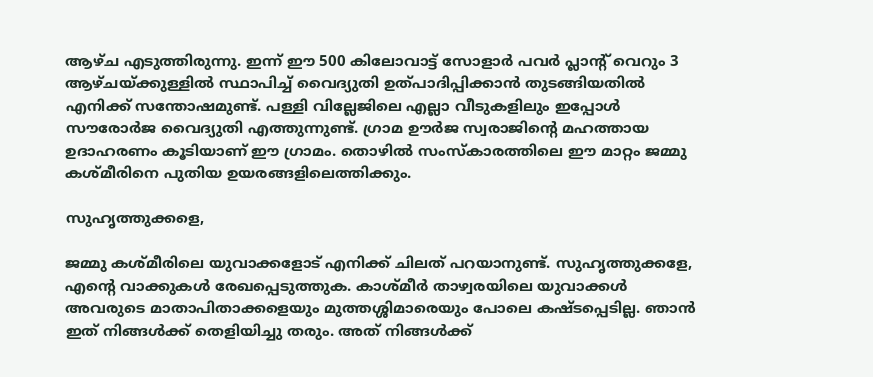ആഴ്ച എടുത്തിരുന്നു. ഇന്ന് ഈ 500 കിലോവാട്ട് സോളാര്‍ പവര്‍ പ്ലാന്റ് വെറും 3 ആഴ്ചയ്ക്കുള്ളില്‍ സ്ഥാപിച്ച് വൈദ്യുതി ഉത്പാദിപ്പിക്കാന്‍ തുടങ്ങിയതില്‍ എനിക്ക് സന്തോഷമുണ്ട്. പള്ളി വില്ലേജിലെ എല്ലാ വീടുകളിലും ഇപ്പോള്‍ സൗരോര്‍ജ വൈദ്യുതി എത്തുന്നുണ്ട്. ഗ്രാമ ഊര്‍ജ സ്വരാജിന്റെ മഹത്തായ ഉദാഹരണം കൂടിയാണ് ഈ ഗ്രാമം. തൊഴില്‍ സംസ്‌കാരത്തിലെ ഈ മാറ്റം ജമ്മു കശ്മീരിനെ പുതിയ ഉയരങ്ങളിലെത്തിക്കും.

സുഹൃത്തുക്കളെ,

ജമ്മു കശ്മീരിലെ യുവാക്കളോട് എനിക്ക് ചിലത് പറയാനുണ്ട്. സുഹൃത്തുക്കളേ, എന്റെ വാക്കുകള്‍ രേഖപ്പെടുത്തുക. കാശ്മീര്‍ താഴ്വരയിലെ യുവാക്കള്‍ അവരുടെ മാതാപിതാക്കളെയും മുത്തശ്ശിമാരെയും പോലെ കഷ്ടപ്പെടില്ല. ഞാന്‍ ഇത് നിങ്ങള്‍ക്ക് തെളിയിച്ചു തരും. അത് നിങ്ങള്‍ക്ക്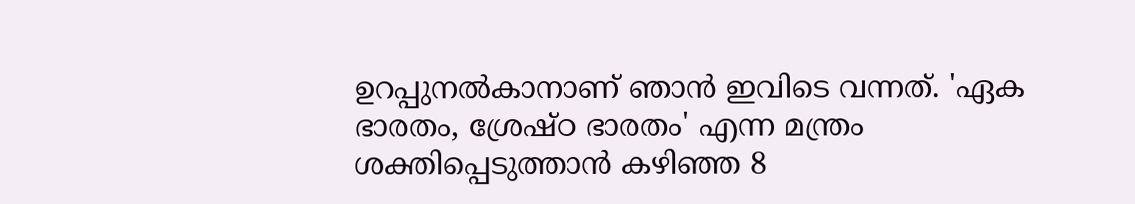ഉറപ്പുനല്‍കാനാണ് ഞാന്‍ ഇവിടെ വന്നത്. 'ഏക ഭാരതം, ശ്രേഷ്ഠ ഭാരതം' എന്ന മന്ത്രം ശക്തിപ്പെടുത്താന്‍ കഴിഞ്ഞ 8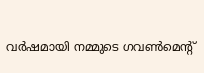വര്‍ഷമായി നമ്മുടെ ഗവണ്‍മെന്റ്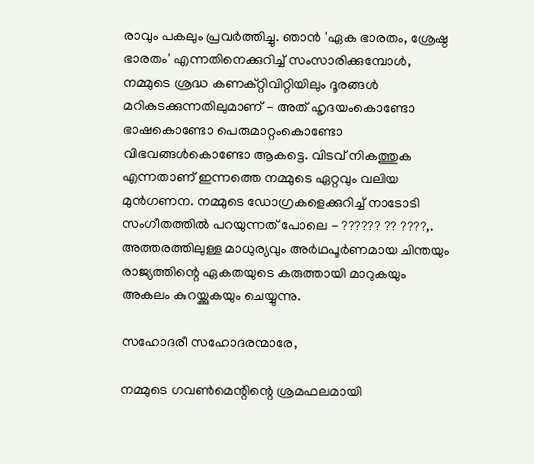രാവും പകലും പ്രവര്‍ത്തിച്ചു. ഞാന്‍ 'ഏക ഭാരതം, ശ്രേഷ്ഠ ഭാരതം' എന്നതിനെക്കുറിച്ച് സംസാരിക്കുമ്പോള്‍, നമ്മുടെ ശ്രദ്ധ കണക്റ്റിവിറ്റിയിലും ദൂരങ്ങള്‍ മറികടക്കുന്നതിലുമാണ് - അത് ഹൃദയംകൊണ്ടോ ഭാഷകൊണ്ടോ പെരുമാറ്റംകൊണ്ടോ വിഭവങ്ങള്‍കൊണ്ടോ ആകട്ടെ. വിടവ് നികത്തുക എന്നതാണ് ഇന്നത്തെ നമ്മുടെ ഏറ്റവും വലിയ മുന്‍ഗണന. നമ്മുടെ ഡോഗ്രകളെക്കുറിച്ച് നാടോടി സംഗീതത്തില്‍ പറയുന്നത് പോലെ - ?????? ?? ????,. അത്തരത്തിലുള്ള മാധുര്യവും അര്‍ഥപൂര്‍ണമായ ചിന്തയും രാജ്യത്തിന്റെ ഏകതയുടെ കരുത്തായി മാറുകയും അകലം കുറയ്ക്കുകയും ചെയ്യുന്നു.

സഹോദരീ സഹോദരന്മാരേ,

നമ്മുടെ ഗവണ്‍മെന്റിന്റെ ശ്രമഫലമായി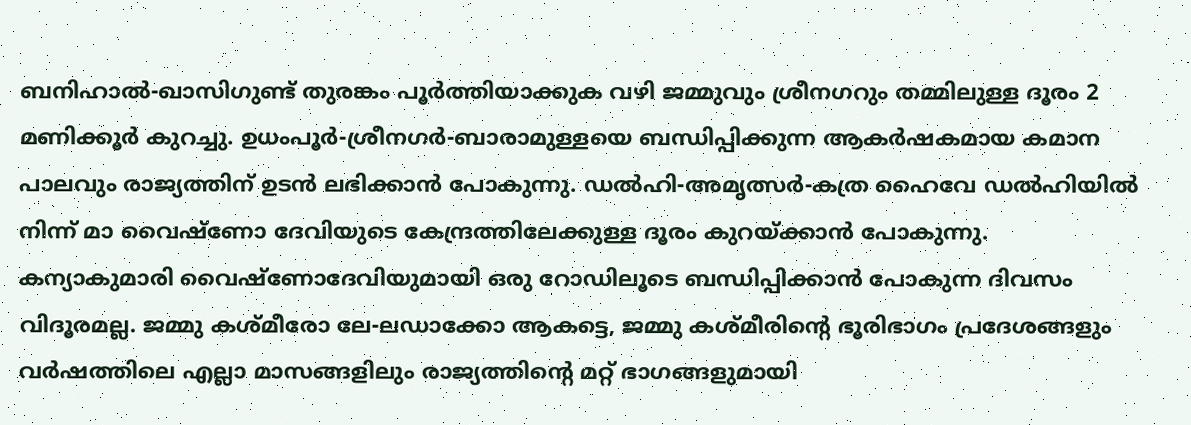ബനിഹാല്‍-ഖാസിഗുണ്ട് തുരങ്കം പൂര്‍ത്തിയാക്കുക വഴി ജമ്മുവും ശ്രീനഗറും തമ്മിലുള്ള ദൂരം 2 മണിക്കൂര്‍ കുറച്ചു. ഉധംപൂര്‍-ശ്രീനഗര്‍-ബാരാമുള്ളയെ ബന്ധിപ്പിക്കുന്ന ആകര്‍ഷകമായ കമാന പാലവും രാജ്യത്തിന് ഉടന്‍ ലഭിക്കാന്‍ പോകുന്നു. ഡല്‍ഹി-അമൃത്സര്‍-കത്ര ഹൈവേ ഡല്‍ഹിയില്‍ നിന്ന് മാ വൈഷ്‌ണോ ദേവിയുടെ കേന്ദ്രത്തിലേക്കുള്ള ദൂരം കുറയ്ക്കാന്‍ പോകുന്നു. കന്യാകുമാരി വൈഷ്‌ണോദേവിയുമായി ഒരു റോഡിലൂടെ ബന്ധിപ്പിക്കാന്‍ പോകുന്ന ദിവസം വിദൂരമല്ല. ജമ്മു കശ്മീരോ ലേ-ലഡാക്കോ ആകട്ടെ, ജമ്മു കശ്മീരിന്റെ ഭൂരിഭാഗം പ്രദേശങ്ങളും വര്‍ഷത്തിലെ എല്ലാ മാസങ്ങളിലും രാജ്യത്തിന്റെ മറ്റ് ഭാഗങ്ങളുമായി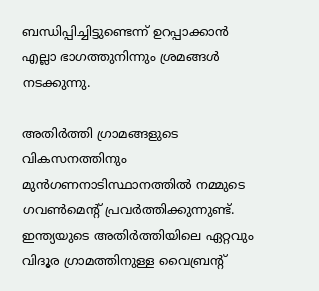ബന്ധിപ്പിച്ചിട്ടുണ്ടെന്ന് ഉറപ്പാക്കാന്‍ എല്ലാ ഭാഗത്തുനിന്നും ശ്രമങ്ങള്‍ നടക്കുന്നു.

അതിര്‍ത്തി ഗ്രാമങ്ങളുടെ വികസനത്തിനും മുന്‍ഗണനാടിസ്ഥാനത്തില്‍ നമ്മുടെ ഗവണ്‍മെന്റ് പ്രവര്‍ത്തിക്കുന്നുണ്ട്. ഇന്ത്യയുടെ അതിര്‍ത്തിയിലെ ഏറ്റവും വിദൂര ഗ്രാമത്തിനുള്ള വൈബ്രന്റ്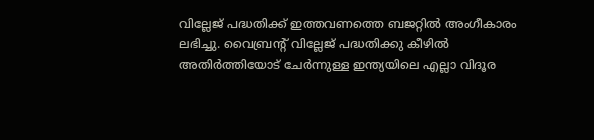വില്ലേജ് പദ്ധതിക്ക് ഇത്തവണത്തെ ബജറ്റില്‍ അംഗീകാരം ലഭിച്ചു. വൈബ്രന്റ് വില്ലേജ് പദ്ധതിക്കു കീഴില്‍ അതിര്‍ത്തിയോട് ചേര്‍ന്നുള്ള ഇന്ത്യയിലെ എല്ലാ വിദൂര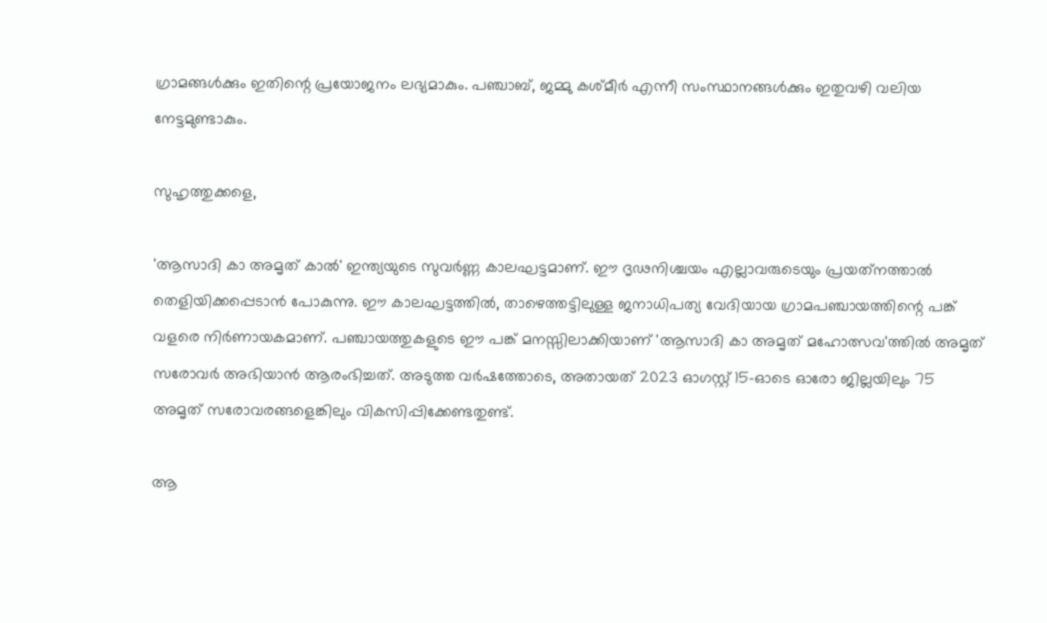ഗ്രാമങ്ങള്‍ക്കും ഇതിന്റെ പ്രയോജനം ലഭ്യമാകും. പഞ്ചാബ്, ജമ്മു കശ്മീര്‍ എന്നീ സംസ്ഥാനങ്ങള്‍ക്കും ഇതുവഴി വലിയ നേട്ടമുണ്ടാകും.

സുഹൃത്തുക്കളെ,

'ആസാദി കാ അമൃത് കാല്‍' ഇന്ത്യയുടെ സുവര്‍ണ്ണ കാലഘട്ടമാണ്. ഈ ദൃഢനിശ്ചയം എല്ലാവരുടെയും പ്രയത്‌നത്താല്‍ തെളിയിക്കപ്പെടാന്‍ പോകുന്നു. ഈ കാലഘട്ടത്തില്‍, താഴെത്തട്ടിലുള്ള ജനാധിപത്യ വേദിയായ ഗ്രാമപഞ്ചായത്തിന്റെ പങ്ക് വളരെ നിര്‍ണായകമാണ്. പഞ്ചായത്തുകളുടെ ഈ പങ്ക് മനസ്സിലാക്കിയാണ് 'ആസാദി കാ അമൃത് മഹോത്സവ'ത്തില്‍ അമൃത് സരോവര്‍ അഭിയാന്‍ ആരംഭിച്ചത്. അടുത്ത വര്‍ഷത്തോടെ, അതായത് 2023 ഓഗസ്റ്റ് 15-ഓടെ ഓരോ ജില്ലയിലും 75 അമൃത് സരോവരങ്ങളെങ്കിലും വികസിപ്പിക്കേണ്ടതുണ്ട്.

ആ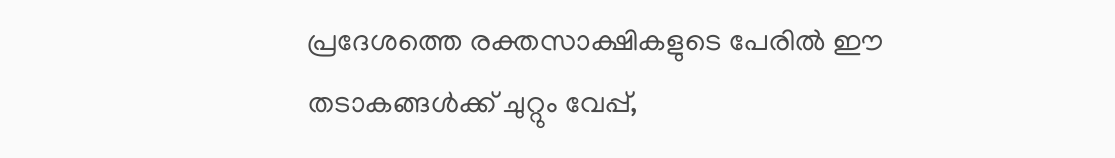പ്രദേശത്തെ രക്തസാക്ഷികളുടെ പേരില്‍ ഈ തടാകങ്ങള്‍ക്ക് ചുറ്റും വേപ്പ്,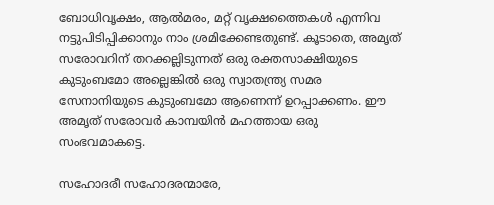ബോധിവൃക്ഷം, ആല്‍മരം, മറ്റ് വൃക്ഷത്തൈകള്‍ എന്നിവ നട്ടുപിടിപ്പിക്കാനും നാം ശ്രമിക്കേണ്ടതുണ്ട്. കൂടാതെ, അമൃത് സരോവറിന് തറക്കല്ലിടുന്നത് ഒരു രക്തസാക്ഷിയുടെ കുടുംബമോ അല്ലെങ്കില്‍ ഒരു സ്വാതന്ത്ര്യ സമര സേനാനിയുടെ കുടുംബമോ ആണെന്ന് ഉറപ്പാക്കണം. ഈ അമൃത് സരോവര്‍ കാമ്പയിന്‍ മഹത്തായ ഒരു സംഭവമാകട്ടെ.

സഹോദരീ സഹോദരന്മാരേ,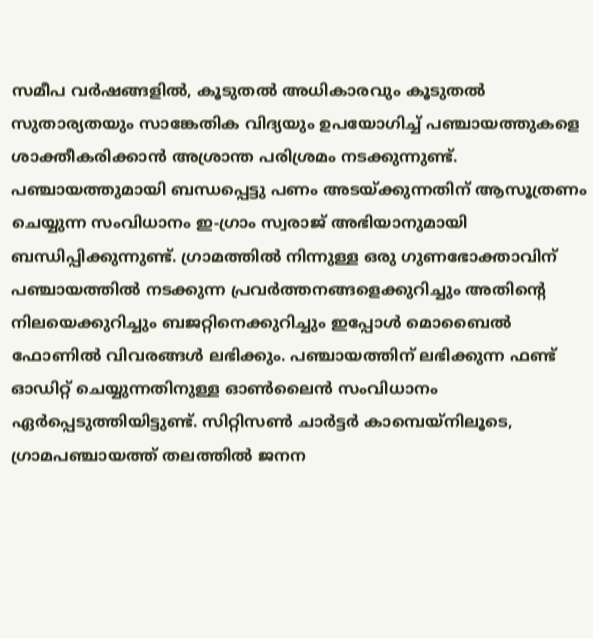സമീപ വര്‍ഷങ്ങളില്‍, കൂടുതല്‍ അധികാരവും കൂടുതല്‍ സുതാര്യതയും സാങ്കേതിക വിദ്യയും ഉപയോഗിച്ച് പഞ്ചായത്തുകളെ ശാക്തീകരിക്കാന്‍ അശ്രാന്ത പരിശ്രമം നടക്കുന്നുണ്ട്. പഞ്ചായത്തുമായി ബന്ധപ്പെട്ടു പണം അടയ്ക്കുന്നതിന് ആസൂത്രണം ചെയ്യുന്ന സംവിധാനം ഇ-ഗ്രാം സ്വരാജ് അഭിയാനുമായി ബന്ധിപ്പിക്കുന്നുണ്ട്. ഗ്രാമത്തില്‍ നിന്നുള്ള ഒരു ഗുണഭോക്താവിന് പഞ്ചായത്തില്‍ നടക്കുന്ന പ്രവര്‍ത്തനങ്ങളെക്കുറിച്ചും അതിന്റെ നിലയെക്കുറിച്ചും ബജറ്റിനെക്കുറിച്ചും ഇപ്പോള്‍ മൊബൈല്‍ ഫോണില്‍ വിവരങ്ങള്‍ ലഭിക്കും. പഞ്ചായത്തിന് ലഭിക്കുന്ന ഫണ്ട് ഓഡിറ്റ് ചെയ്യുന്നതിനുള്ള ഓണ്‍ലൈന്‍ സംവിധാനം ഏര്‍പ്പെടുത്തിയിട്ടുണ്ട്. സിറ്റിസണ്‍ ചാര്‍ട്ടര്‍ കാമ്പെയ്നിലൂടെ, ഗ്രാമപഞ്ചായത്ത് തലത്തില്‍ ജനന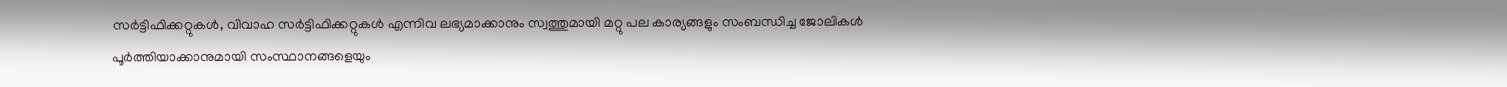സര്‍ട്ടിഫിക്കറ്റുകള്‍, വിവാഹ സര്‍ട്ടിഫിക്കറ്റുകള്‍ എന്നിവ ലഭ്യമാക്കാനും സ്വത്തുമായി മറ്റു പല കാര്യങ്ങളും സംബന്ധിച്ച ജോലികള്‍ പൂര്‍ത്തിയാക്കാനുമായി സംസ്ഥാനങ്ങളെയും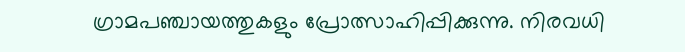ഗ്രാമപഞ്ചായത്തുകളും പ്രോത്സാഹിപ്പിക്കുന്നു. നിരവധി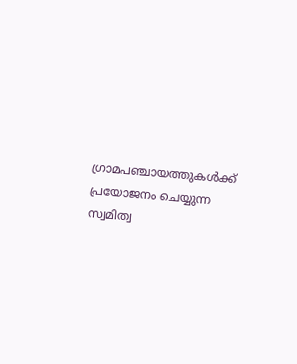ഗ്രാമപഞ്ചായത്തുകള്‍ക്ക് പ്രയോജനം ചെയ്യുന്ന സ്വമിത്വ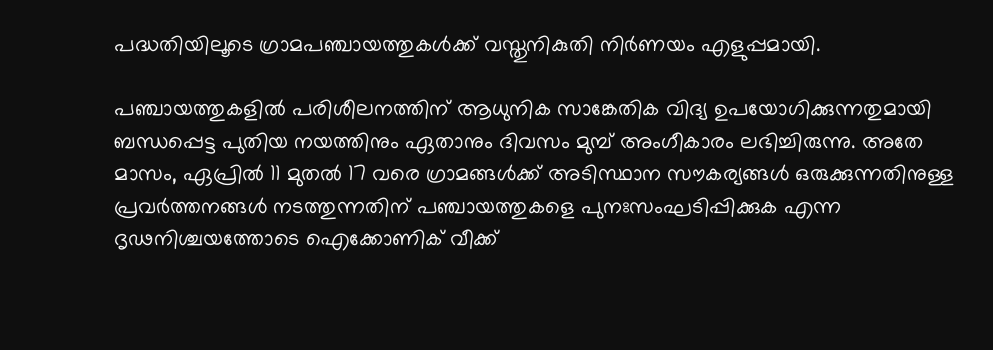പദ്ധതിയിലൂടെ ഗ്രാമപഞ്ചായത്തുകള്‍ക്ക് വസ്തുനികുതി നിര്‍ണയം എളുപ്പമായി.

പഞ്ചായത്തുകളില്‍ പരിശീലനത്തിന് ആധുനിക സാങ്കേതിക വിദ്യ ഉപയോഗിക്കുന്നതുമായി ബന്ധപ്പെട്ട പുതിയ നയത്തിനും ഏതാനും ദിവസം മുമ്പ് അംഗീകാരം ലഭിച്ചിരുന്നു. അതേ മാസം, ഏപ്രില്‍ 11 മുതല്‍ 17 വരെ ഗ്രാമങ്ങള്‍ക്ക് അടിസ്ഥാന സൗകര്യങ്ങള്‍ ഒരുക്കുന്നതിനുള്ള പ്രവര്‍ത്തനങ്ങള്‍ നടത്തുന്നതിന് പഞ്ചായത്തുകളെ പുനഃസംഘടിപ്പിക്കുക എന്ന ദൃഢനിശ്ചയത്തോടെ ഐക്കോണിക് വീക്ക്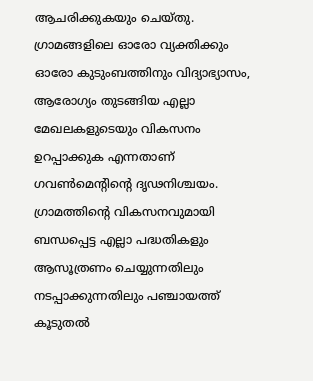ആചരിക്കുകയും ചെയ്തു. ഗ്രാമങ്ങളിലെ ഓരോ വ്യക്തിക്കും ഓരോ കുടുംബത്തിനും വിദ്യാഭ്യാസം, ആരോഗ്യം തുടങ്ങിയ എല്ലാ മേഖലകളുടെയും വികസനം ഉറപ്പാക്കുക എന്നതാണ് ഗവണ്‍മെന്റിന്റെ ദൃഢനിശ്ചയം. ഗ്രാമത്തിന്റെ വികസനവുമായി ബന്ധപ്പെട്ട എല്ലാ പദ്ധതികളും ആസൂത്രണം ചെയ്യുന്നതിലും നടപ്പാക്കുന്നതിലും പഞ്ചായത്ത് കൂടുതല്‍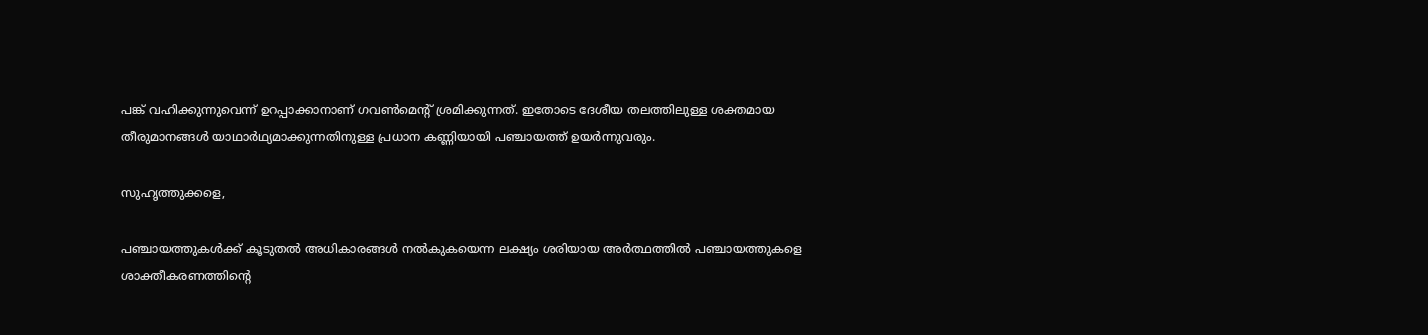പങ്ക് വഹിക്കുന്നുവെന്ന് ഉറപ്പാക്കാനാണ് ഗവണ്‍മെന്റ് ശ്രമിക്കുന്നത്. ഇതോടെ ദേശീയ തലത്തിലുള്ള ശക്തമായ തീരുമാനങ്ങള്‍ യാഥാര്‍ഥ്യമാക്കുന്നതിനുള്ള പ്രധാന കണ്ണിയായി പഞ്ചായത്ത് ഉയര്‍ന്നുവരും.

സുഹൃത്തുക്കളെ,

പഞ്ചായത്തുകള്‍ക്ക് കൂടുതല്‍ അധികാരങ്ങള്‍ നല്‍കുകയെന്ന ലക്ഷ്യം ശരിയായ അര്‍ത്ഥത്തില്‍ പഞ്ചായത്തുകളെ ശാക്തീകരണത്തിന്റെ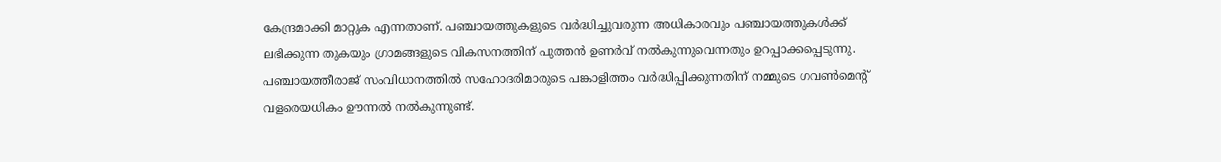കേന്ദ്രമാക്കി മാറ്റുക എന്നതാണ്. പഞ്ചായത്തുകളുടെ വര്‍ദ്ധിച്ചുവരുന്ന അധികാരവും പഞ്ചായത്തുകള്‍ക്ക് ലഭിക്കുന്ന തുകയും ഗ്രാമങ്ങളുടെ വികസനത്തിന് പുത്തന്‍ ഉണര്‍വ് നല്‍കുന്നുവെന്നതും ഉറപ്പാക്കപ്പെടുന്നു. പഞ്ചായത്തീരാജ് സംവിധാനത്തില്‍ സഹോദരിമാരുടെ പങ്കാളിത്തം വര്‍ദ്ധിപ്പിക്കുന്നതിന് നമ്മുടെ ഗവണ്‍മെന്റ് വളരെയധികം ഊന്നല്‍ നല്‍കുന്നുണ്ട്.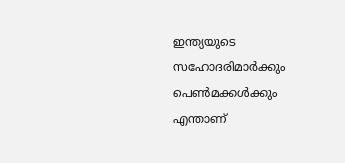ഇന്ത്യയുടെ സഹോദരിമാര്‍ക്കും പെണ്‍മക്കള്‍ക്കും എന്താണ്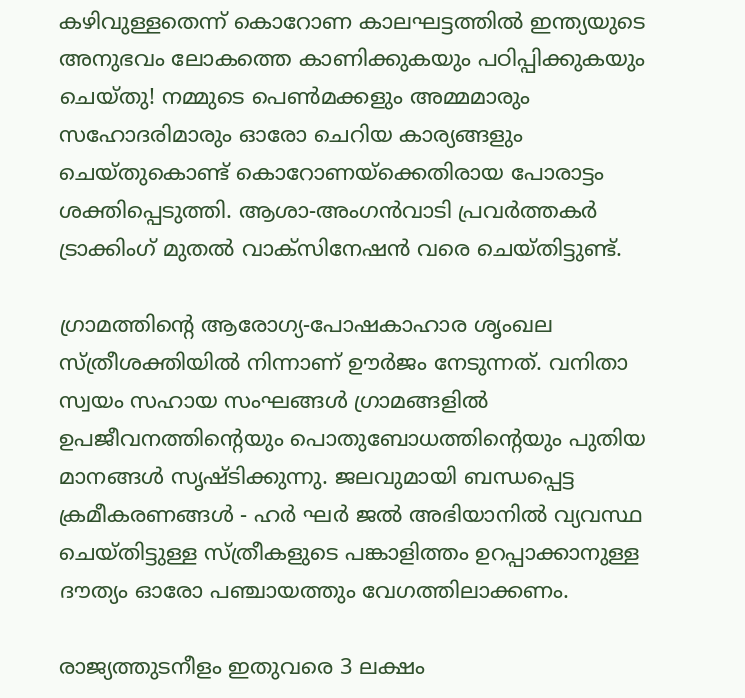കഴിവുള്ളതെന്ന് കൊറോണ കാലഘട്ടത്തില്‍ ഇന്ത്യയുടെ അനുഭവം ലോകത്തെ കാണിക്കുകയും പഠിപ്പിക്കുകയും ചെയ്തു! നമ്മുടെ പെണ്‍മക്കളും അമ്മമാരും സഹോദരിമാരും ഓരോ ചെറിയ കാര്യങ്ങളും ചെയ്തുകൊണ്ട് കൊറോണയ്ക്കെതിരായ പോരാട്ടം ശക്തിപ്പെടുത്തി. ആശാ-അംഗന്‍വാടി പ്രവര്‍ത്തകര്‍ ട്രാക്കിംഗ് മുതല്‍ വാക്‌സിനേഷന്‍ വരെ ചെയ്തിട്ടുണ്ട്.

ഗ്രാമത്തിന്റെ ആരോഗ്യ-പോഷകാഹാര ശൃംഖല സ്ത്രീശക്തിയില്‍ നിന്നാണ് ഊര്‍ജം നേടുന്നത്. വനിതാ സ്വയം സഹായ സംഘങ്ങള്‍ ഗ്രാമങ്ങളില്‍ ഉപജീവനത്തിന്റെയും പൊതുബോധത്തിന്റെയും പുതിയ മാനങ്ങള്‍ സൃഷ്ടിക്കുന്നു. ജലവുമായി ബന്ധപ്പെട്ട ക്രമീകരണങ്ങള്‍ - ഹര്‍ ഘര്‍ ജല്‍ അഭിയാനില്‍ വ്യവസ്ഥ ചെയ്തിട്ടുള്ള സ്ത്രീകളുടെ പങ്കാളിത്തം ഉറപ്പാക്കാനുള്ള ദൗത്യം ഓരോ പഞ്ചായത്തും വേഗത്തിലാക്കണം.

രാജ്യത്തുടനീളം ഇതുവരെ 3 ലക്ഷം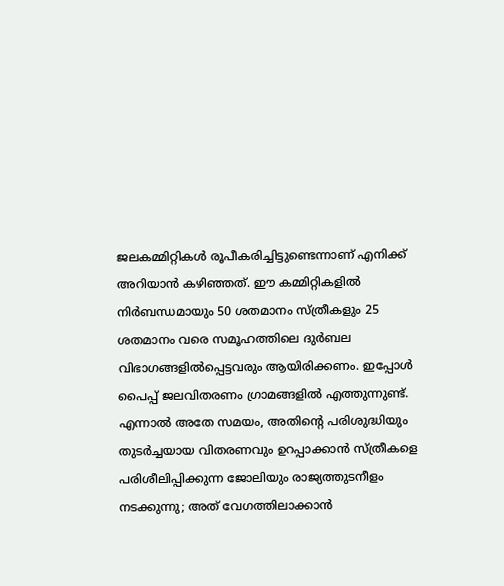ജലകമ്മിറ്റികള്‍ രൂപീകരിച്ചിട്ടുണ്ടെന്നാണ് എനിക്ക് അറിയാന്‍ കഴിഞ്ഞത്. ഈ കമ്മിറ്റികളില്‍ നിര്‍ബന്ധമായും 50 ശതമാനം സ്ത്രീകളും 25 ശതമാനം വരെ സമൂഹത്തിലെ ദുര്‍ബല വിഭാഗങ്ങളില്‍പ്പെട്ടവരും ആയിരിക്കണം. ഇപ്പോള്‍ പൈപ്പ് ജലവിതരണം ഗ്രാമങ്ങളില്‍ എത്തുന്നുണ്ട്. എന്നാല്‍ അതേ സമയം, അതിന്റെ പരിശുദ്ധിയും തുടര്‍ച്ചയായ വിതരണവും ഉറപ്പാക്കാന്‍ സ്ത്രീകളെ പരിശീലിപ്പിക്കുന്ന ജോലിയും രാജ്യത്തുടനീളം നടക്കുന്നു; അത് വേഗത്തിലാക്കാന്‍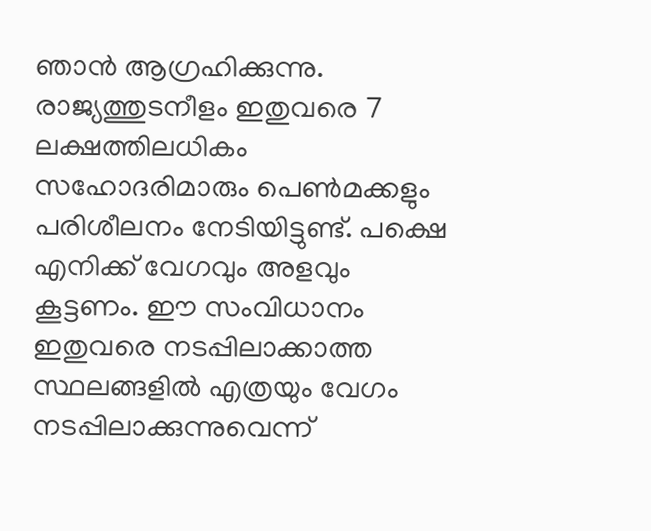ഞാന്‍ ആഗ്രഹിക്കുന്നു. രാജ്യത്തുടനീളം ഇതുവരെ 7 ലക്ഷത്തിലധികം സഹോദരിമാരും പെണ്‍മക്കളും പരിശീലനം നേടിയിട്ടുണ്ട്. പക്ഷെ എനിക്ക് വേഗവും അളവും കൂട്ടണം. ഈ സംവിധാനം ഇതുവരെ നടപ്പിലാക്കാത്ത സ്ഥലങ്ങളില്‍ എത്രയും വേഗം നടപ്പിലാക്കുന്നുവെന്ന്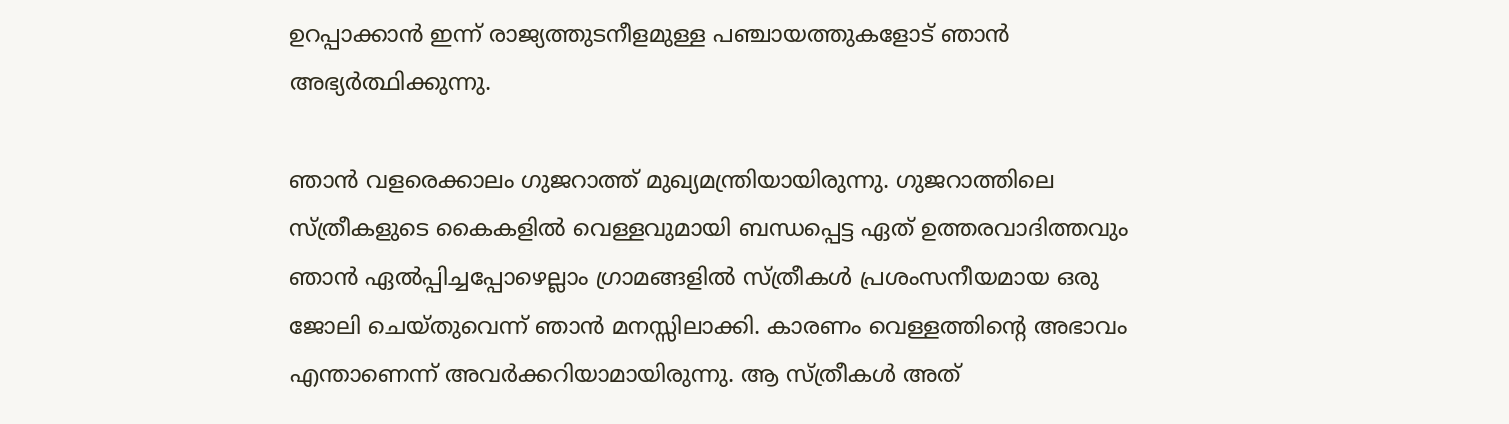ഉറപ്പാക്കാന്‍ ഇന്ന് രാജ്യത്തുടനീളമുള്ള പഞ്ചായത്തുകളോട് ഞാന്‍ അഭ്യര്‍ത്ഥിക്കുന്നു.

ഞാന്‍ വളരെക്കാലം ഗുജറാത്ത് മുഖ്യമന്ത്രിയായിരുന്നു. ഗുജറാത്തിലെ സ്ത്രീകളുടെ കൈകളില്‍ വെള്ളവുമായി ബന്ധപ്പെട്ട ഏത് ഉത്തരവാദിത്തവും ഞാന്‍ ഏല്‍പ്പിച്ചപ്പോഴെല്ലാം ഗ്രാമങ്ങളില്‍ സ്ത്രീകള്‍ പ്രശംസനീയമായ ഒരു ജോലി ചെയ്തുവെന്ന് ഞാന്‍ മനസ്സിലാക്കി. കാരണം വെള്ളത്തിന്റെ അഭാവം എന്താണെന്ന് അവര്‍ക്കറിയാമായിരുന്നു. ആ സ്ത്രീകള്‍ അത്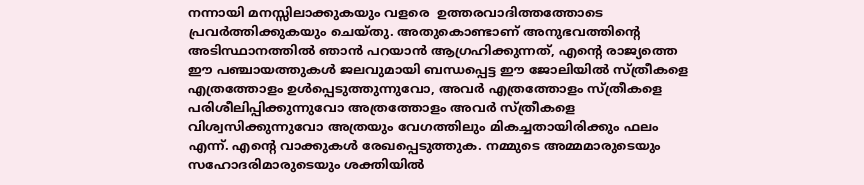നന്നായി മനസ്സിലാക്കുകയും വളരെ  ഉത്തരവാദിത്തത്തോടെ പ്രവര്‍ത്തിക്കുകയും ചെയ്തു. അതുകൊണ്ടാണ് അനുഭവത്തിന്റെ അടിസ്ഥാനത്തില്‍ ഞാന്‍ പറയാന്‍ ആഗ്രഹിക്കുന്നത്, എന്റെ രാജ്യത്തെ ഈ പഞ്ചായത്തുകള്‍ ജലവുമായി ബന്ധപ്പെട്ട ഈ ജോലിയില്‍ സ്ത്രീകളെ എത്രത്തോളം ഉള്‍പ്പെടുത്തുന്നുവോ, അവര്‍ എത്രത്തോളം സ്ത്രീകളെ പരിശീലിപ്പിക്കുന്നുവോ അത്രത്തോളം അവര്‍ സ്ത്രീകളെ വിശ്വസിക്കുന്നുവോ അത്രയും വേഗത്തിലും മികച്ചതായിരിക്കും ഫലം എന്ന്. എന്റെ വാക്കുകള്‍ രേഖപ്പെടുത്തുക. നമ്മുടെ അമ്മമാരുടെയും സഹോദരിമാരുടെയും ശക്തിയില്‍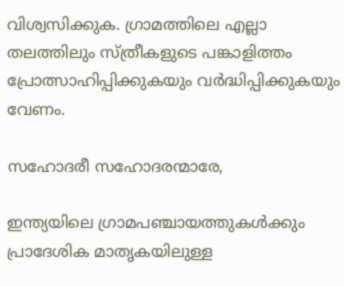വിശ്വസിക്കുക. ഗ്രാമത്തിലെ എല്ലാ തലത്തിലും സ്ത്രീകളുടെ പങ്കാളിത്തം പ്രോത്സാഹിപ്പിക്കുകയും വര്‍ദ്ധിപ്പിക്കുകയും വേണം.

സഹോദരീ സഹോദരന്മാരേ,

ഇന്ത്യയിലെ ഗ്രാമപഞ്ചായത്തുകള്‍ക്കും പ്രാദേശിക മാതൃകയിലുള്ള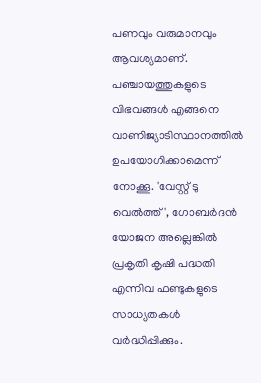പണവും വരുമാനവും ആവശ്യമാണ്. പഞ്ചായത്തുകളുടെ വിഭവങ്ങള്‍ എങ്ങനെ വാണിജ്യാടിസ്ഥാനത്തില്‍ ഉപയോഗിക്കാമെന്ന് നോക്കൂ. 'വേസ്റ്റ് ടു വെല്‍ത്ത്', ഗോബര്‍ദന്‍ യോജന അല്ലെങ്കില്‍ പ്രകൃതി കൃഷി പദ്ധതി എന്നിവ ഫണ്ടുകളുടെ സാധ്യതകള്‍ വര്‍ദ്ധിപ്പിക്കും.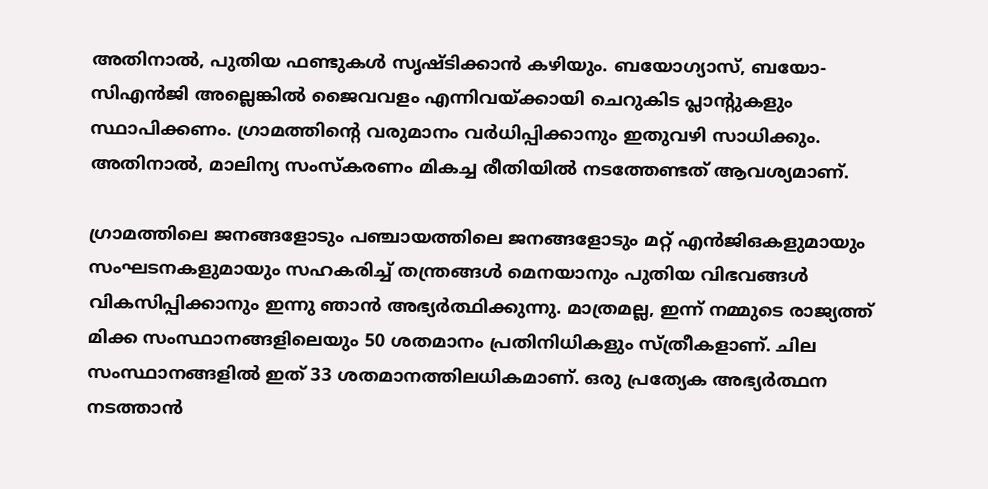അതിനാല്‍, പുതിയ ഫണ്ടുകള്‍ സൃഷ്ടിക്കാന്‍ കഴിയും. ബയോഗ്യാസ്, ബയോ-സിഎന്‍ജി അല്ലെങ്കില്‍ ജൈവവളം എന്നിവയ്ക്കായി ചെറുകിട പ്ലാന്റുകളും സ്ഥാപിക്കണം. ഗ്രാമത്തിന്റെ വരുമാനം വര്‍ധിപ്പിക്കാനും ഇതുവഴി സാധിക്കും. അതിനാല്‍, മാലിന്യ സംസ്‌കരണം മികച്ച രീതിയില്‍ നടത്തേണ്ടത് ആവശ്യമാണ്.

ഗ്രാമത്തിലെ ജനങ്ങളോടും പഞ്ചായത്തിലെ ജനങ്ങളോടും മറ്റ് എന്‍ജിഒകളുമായും സംഘടനകളുമായും സഹകരിച്ച് തന്ത്രങ്ങള്‍ മെനയാനും പുതിയ വിഭവങ്ങള്‍ വികസിപ്പിക്കാനും ഇന്നു ഞാന്‍ അഭ്യര്‍ത്ഥിക്കുന്നു. മാത്രമല്ല, ഇന്ന് നമ്മുടെ രാജ്യത്ത് മിക്ക സംസ്ഥാനങ്ങളിലെയും 50 ശതമാനം പ്രതിനിധികളും സ്ത്രീകളാണ്. ചില സംസ്ഥാനങ്ങളില്‍ ഇത് 33 ശതമാനത്തിലധികമാണ്. ഒരു പ്രത്യേക അഭ്യര്‍ത്ഥന നടത്താന്‍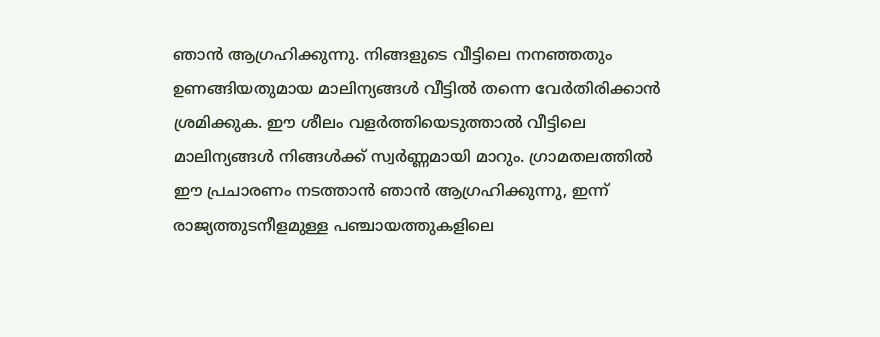ഞാന്‍ ആഗ്രഹിക്കുന്നു. നിങ്ങളുടെ വീട്ടിലെ നനഞ്ഞതും ഉണങ്ങിയതുമായ മാലിന്യങ്ങള്‍ വീട്ടില്‍ തന്നെ വേര്‍തിരിക്കാന്‍ ശ്രമിക്കുക. ഈ ശീലം വളര്‍ത്തിയെടുത്താല്‍ വീട്ടിലെ മാലിന്യങ്ങള്‍ നിങ്ങള്‍ക്ക് സ്വര്‍ണ്ണമായി മാറും. ഗ്രാമതലത്തില്‍ ഈ പ്രചാരണം നടത്താന്‍ ഞാന്‍ ആഗ്രഹിക്കുന്നു, ഇന്ന് രാജ്യത്തുടനീളമുള്ള പഞ്ചായത്തുകളിലെ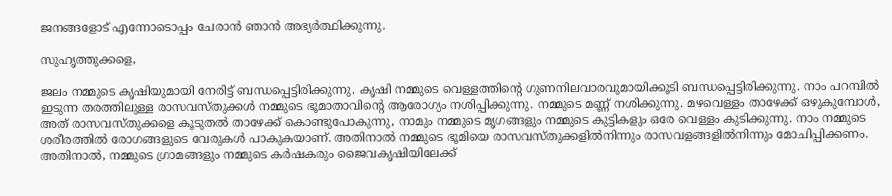ജനങ്ങളോട് എന്നോടൊപ്പം ചേരാന്‍ ഞാന്‍ അഭ്യര്‍ത്ഥിക്കുന്നു.

സുഹൃത്തുക്കളെ,

ജലം നമ്മുടെ കൃഷിയുമായി നേരിട്ട് ബന്ധപ്പെട്ടിരിക്കുന്നു. കൃഷി നമ്മുടെ വെള്ളത്തിന്റെ ഗുണനിലവാരവുമായിക്കൂടി ബന്ധപ്പെട്ടിരിക്കുന്നു. നാം പറമ്പില്‍ ഇടുന്ന തരത്തിലുള്ള രാസവസ്തുക്കള്‍ നമ്മുടെ ഭൂമാതാവിന്റെ ആരോഗ്യം നശിപ്പിക്കുന്നു. നമ്മുടെ മണ്ണ് നശിക്കുന്നു. മഴവെള്ളം താഴേക്ക് ഒഴുകുമ്പോള്‍, അത് രാസവസ്തുക്കളെ കൂടുതല്‍ താഴേക്ക് കൊണ്ടുപോകുന്നു, നാമും നമ്മുടെ മൃഗങ്ങളും നമ്മുടെ കുട്ടികളും ഒരേ വെള്ളം കുടിക്കുന്നു. നാം നമ്മുടെ ശരീരത്തില്‍ രോഗങ്ങളുടെ വേരുകള്‍ പാകുകയാണ്. അതിനാല്‍ നമ്മുടെ ഭൂമിയെ രാസവസ്തുക്കളില്‍നിന്നും രാസവളങ്ങളില്‍നിന്നും മോചിപ്പിക്കണം. അതിനാല്‍, നമ്മുടെ ഗ്രാമങ്ങളും നമ്മുടെ കര്‍ഷകരും ജൈവകൃഷിയിലേക്ക്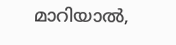മാറിയാല്‍,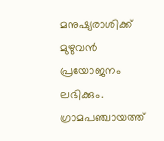മനുഷ്യരാശിക്ക് മുഴുവന്‍ പ്രയോജനം ലഭിക്കും. ഗ്രാമപഞ്ചായത്ത്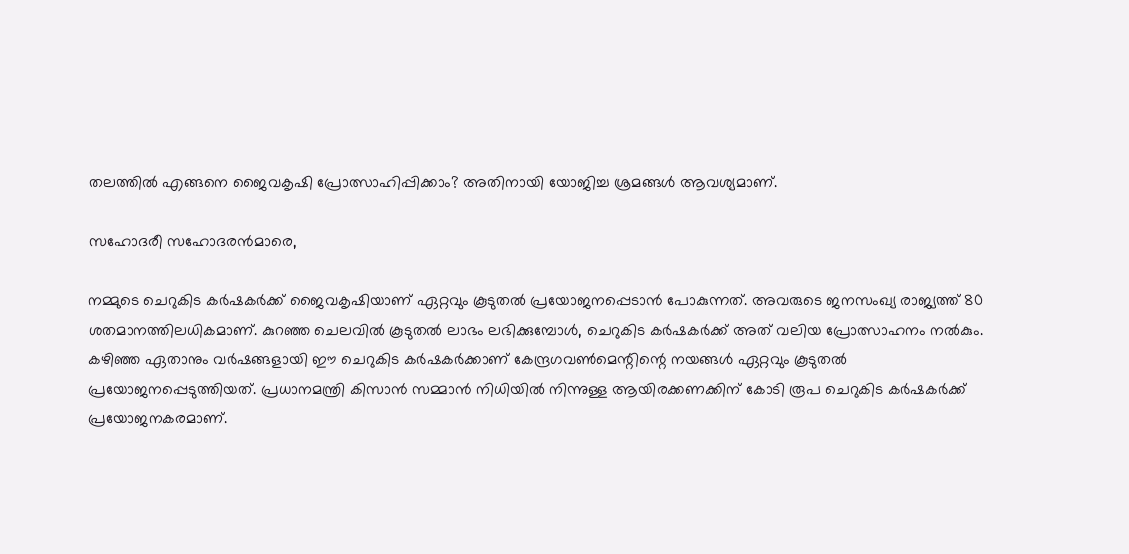തലത്തില്‍ എങ്ങനെ ജൈവകൃഷി പ്രോത്സാഹിപ്പിക്കാം? അതിനായി യോജിച്ച ശ്രമങ്ങള്‍ ആവശ്യമാണ്.

സഹോദരീ സഹോദരന്‍മാരെ,

നമ്മുടെ ചെറുകിട കര്‍ഷകര്‍ക്ക് ജൈവകൃഷിയാണ് ഏറ്റവും കൂടുതല്‍ പ്രയോജനപ്പെടാന്‍ പോകുന്നത്. അവരുടെ ജനസംഖ്യ രാജ്യത്ത് 80 ശതമാനത്തിലധികമാണ്. കുറഞ്ഞ ചെലവില്‍ കൂടുതല്‍ ലാഭം ലഭിക്കുമ്പോള്‍, ചെറുകിട കര്‍ഷകര്‍ക്ക് അത് വലിയ പ്രോത്സാഹനം നല്‍കും. കഴിഞ്ഞ ഏതാനും വര്‍ഷങ്ങളായി ഈ ചെറുകിട കര്‍ഷകര്‍ക്കാണ് കേന്ദ്രഗവണ്‍മെന്റിന്റെ നയങ്ങള്‍ ഏറ്റവും കൂടുതല്‍ പ്രയോജനപ്പെടുത്തിയത്. പ്രധാനമന്ത്രി കിസാന്‍ സമ്മാന്‍ നിധിയില്‍ നിന്നുള്ള ആയിരക്കണക്കിന് കോടി രൂപ ചെറുകിട കര്‍ഷകര്‍ക്ക് പ്രയോജനകരമാണ്.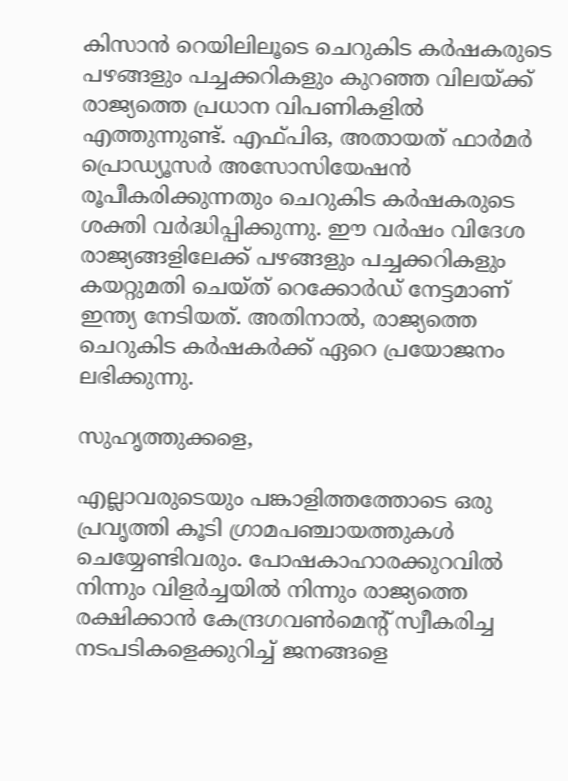കിസാന്‍ റെയിലിലൂടെ ചെറുകിട കര്‍ഷകരുടെ പഴങ്ങളും പച്ചക്കറികളും കുറഞ്ഞ വിലയ്ക്ക് രാജ്യത്തെ പ്രധാന വിപണികളില്‍ എത്തുന്നുണ്ട്. എഫ്പിഒ, അതായത് ഫാര്‍മര്‍ പ്രൊഡ്യൂസര്‍ അസോസിയേഷന്‍ രൂപീകരിക്കുന്നതും ചെറുകിട കര്‍ഷകരുടെ ശക്തി വര്‍ദ്ധിപ്പിക്കുന്നു. ഈ വര്‍ഷം വിദേശ രാജ്യങ്ങളിലേക്ക് പഴങ്ങളും പച്ചക്കറികളും കയറ്റുമതി ചെയ്ത് റെക്കോര്‍ഡ് നേട്ടമാണ് ഇന്ത്യ നേടിയത്. അതിനാല്‍, രാജ്യത്തെ ചെറുകിട കര്‍ഷകര്‍ക്ക് ഏറെ പ്രയോജനം ലഭിക്കുന്നു.

സുഹൃത്തുക്കളെ,

എല്ലാവരുടെയും പങ്കാളിത്തത്തോടെ ഒരു പ്രവൃത്തി കൂടി ഗ്രാമപഞ്ചായത്തുകള്‍ ചെയ്യേണ്ടിവരും. പോഷകാഹാരക്കുറവില്‍ നിന്നും വിളര്‍ച്ചയില്‍ നിന്നും രാജ്യത്തെ രക്ഷിക്കാന്‍ കേന്ദ്രഗവണ്‍മെന്റ് സ്വീകരിച്ച നടപടികളെക്കുറിച്ച് ജനങ്ങളെ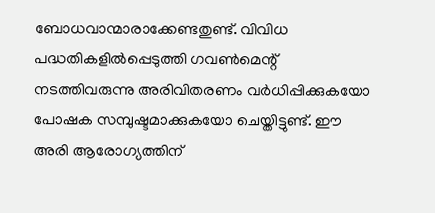ബോധവാന്മാരാക്കേണ്ടതുണ്ട്. വിവിധ പദ്ധതികളില്‍പ്പെടുത്തി ഗവണ്‍മെന്റ് നടത്തിവരുന്നു അരിവിതരണം വര്‍ധിപ്പിക്കുകയോ പോഷക സമ്പുഷ്ടമാക്കുകയോ ചെയ്തിട്ടുണ്ട്. ഈ അരി ആരോഗ്യത്തിന്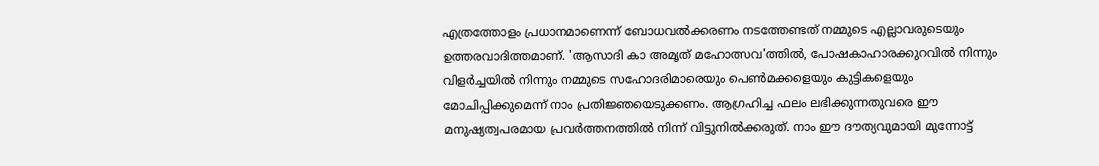എത്രത്തോളം പ്രധാനമാണെന്ന് ബോധവല്‍ക്കരണം നടത്തേണ്ടത് നമ്മുടെ എല്ലാവരുടെയും ഉത്തരവാദിത്തമാണ്. 'ആസാദി കാ അമൃത് മഹോത്സവ'ത്തില്‍, പോഷകാഹാരക്കുറവില്‍ നിന്നും വിളര്‍ച്ചയില്‍ നിന്നും നമ്മുടെ സഹോദരിമാരെയും പെണ്‍മക്കളെയും കുട്ടികളെയും മോചിപ്പിക്കുമെന്ന് നാം പ്രതിജ്ഞയെടുക്കണം. ആഗ്രഹിച്ച ഫലം ലഭിക്കുന്നതുവരെ ഈ മനുഷ്യത്വപരമായ പ്രവര്‍ത്തനത്തില്‍ നിന്ന് വിട്ടുനില്‍ക്കരുത്. നാം ഈ ദൗത്യവുമായി മുന്നോട്ട്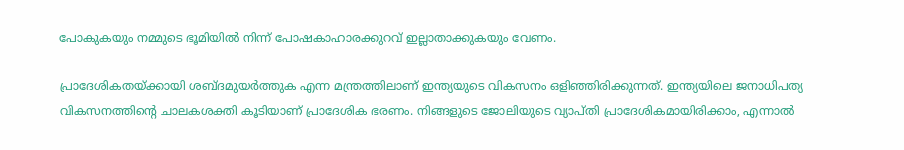പോകുകയും നമ്മുടെ ഭൂമിയില്‍ നിന്ന് പോഷകാഹാരക്കുറവ് ഇല്ലാതാക്കുകയും വേണം.

പ്രാദേശികതയ്ക്കായി ശബ്ദമുയര്‍ത്തുക എന്ന മന്ത്രത്തിലാണ് ഇന്ത്യയുടെ വികസനം ഒളിഞ്ഞിരിക്കുന്നത്. ഇന്ത്യയിലെ ജനാധിപത്യ വികസനത്തിന്റെ ചാലകശക്തി കൂടിയാണ് പ്രാദേശിക ഭരണം. നിങ്ങളുടെ ജോലിയുടെ വ്യാപ്തി പ്രാദേശികമായിരിക്കാം, എന്നാല്‍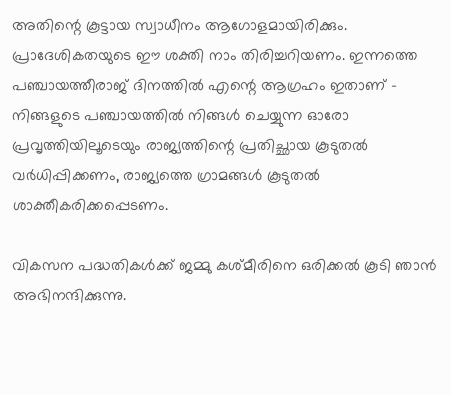അതിന്റെ കൂട്ടായ സ്വാധീനം ആഗോളമായിരിക്കും. പ്രാദേശികതയുടെ ഈ ശക്തി നാം തിരിച്ചറിയണം. ഇന്നത്തെ പഞ്ചായത്തീരാജ് ദിനത്തില്‍ എന്റെ ആഗ്രഹം ഇതാണ് - നിങ്ങളുടെ പഞ്ചായത്തില്‍ നിങ്ങള്‍ ചെയ്യുന്ന ഓരോ പ്രവൃത്തിയിലൂടെയും രാജ്യത്തിന്റെ പ്രതിച്ഛായ കൂടുതല്‍ വര്‍ധിപ്പിക്കണം, രാജ്യത്തെ ഗ്രാമങ്ങള്‍ കൂടുതല്‍ ശാക്തീകരിക്കപ്പെടണം.

വികസന പദ്ധതികള്‍ക്ക് ജമ്മു കശ്മീരിനെ ഒരിക്കല്‍ കൂടി ഞാന്‍ അഭിനന്ദിക്കുന്നു.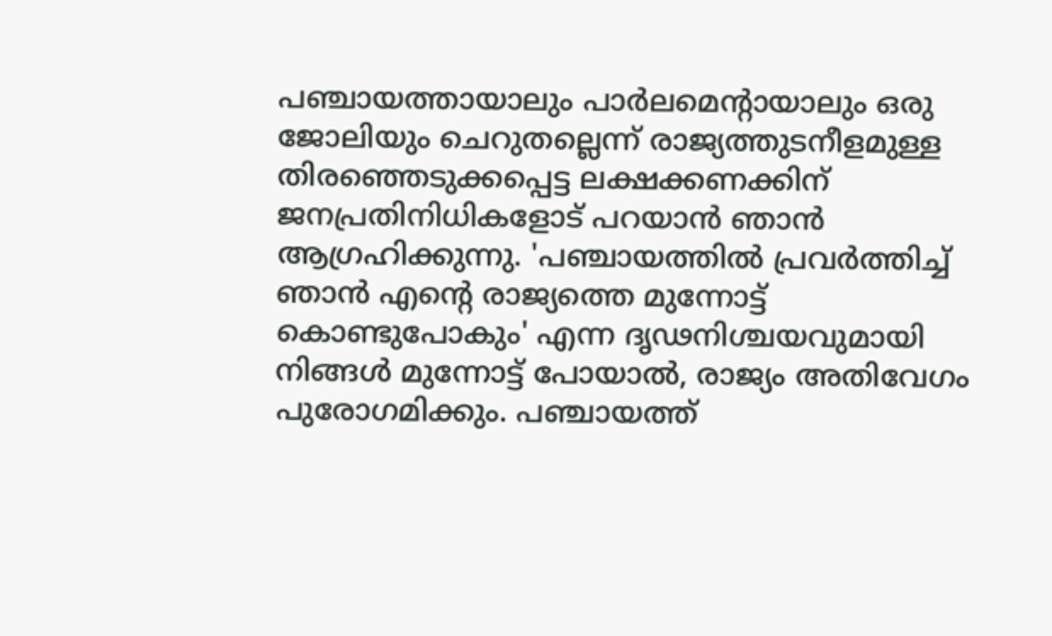പഞ്ചായത്തായാലും പാര്‍ലമെന്റായാലും ഒരു ജോലിയും ചെറുതല്ലെന്ന് രാജ്യത്തുടനീളമുള്ള തിരഞ്ഞെടുക്കപ്പെട്ട ലക്ഷക്കണക്കിന് ജനപ്രതിനിധികളോട് പറയാന്‍ ഞാന്‍ ആഗ്രഹിക്കുന്നു. 'പഞ്ചായത്തില്‍ പ്രവര്‍ത്തിച്ച് ഞാന്‍ എന്റെ രാജ്യത്തെ മുന്നോട്ട് കൊണ്ടുപോകും' എന്ന ദൃഢനിശ്ചയവുമായി നിങ്ങള്‍ മുന്നോട്ട് പോയാല്‍, രാജ്യം അതിവേഗം പുരോഗമിക്കും. പഞ്ചായത്ത്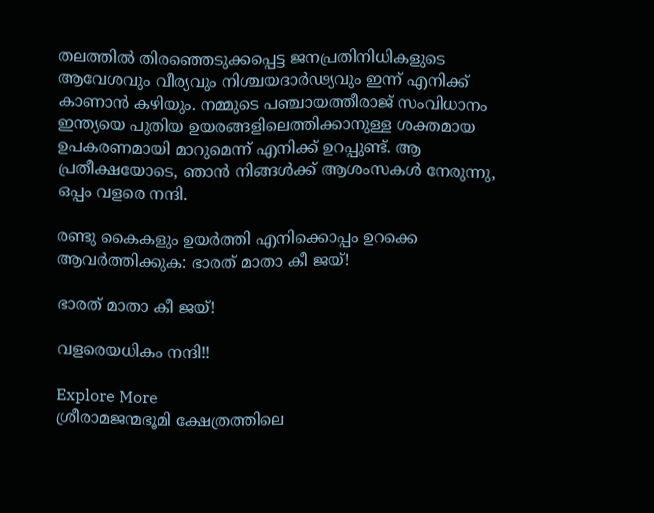തലത്തില്‍ തിരഞ്ഞെടുക്കപ്പെട്ട ജനപ്രതിനിധികളുടെ ആവേശവും വീര്യവും നിശ്ചയദാര്‍ഢ്യവും ഇന്ന് എനിക്ക് കാണാന്‍ കഴിയും. നമ്മുടെ പഞ്ചായത്തീരാജ് സംവിധാനം ഇന്ത്യയെ പുതിയ ഉയരങ്ങളിലെത്തിക്കാനുള്ള ശക്തമായ ഉപകരണമായി മാറുമെന്ന് എനിക്ക് ഉറപ്പുണ്ട്. ആ പ്രതീക്ഷയോടെ, ഞാന്‍ നിങ്ങള്‍ക്ക് ആശംസകള്‍ നേരുന്നു, ഒപ്പം വളരെ നന്ദി.

രണ്ടു കൈകളും ഉയര്‍ത്തി എനിക്കൊപ്പം ഉറക്കെ ആവര്‍ത്തിക്കുക: ഭാരത് മാതാ കീ ജയ്!

ഭാരത് മാതാ കീ ജയ്!

വളരെയധികം നന്ദി!!

Explore More
ശ്രീരാമജന്മഭൂമി ക്ഷേത്രത്തിലെ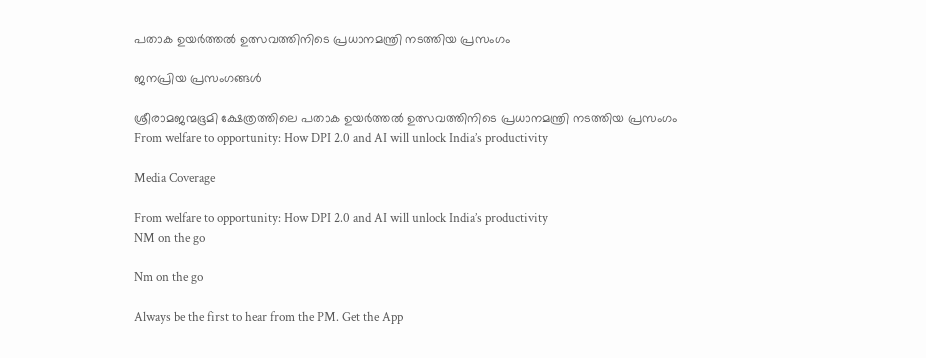പതാക ഉയർത്തൽ ഉത്സവത്തിനിടെ പ്രധാനമന്ത്രി നടത്തിയ പ്രസംഗം

ജനപ്രിയ പ്രസംഗങ്ങൾ

ശ്രീരാമജന്മഭൂമി ക്ഷേത്രത്തിലെ പതാക ഉയർത്തൽ ഉത്സവത്തിനിടെ പ്രധാനമന്ത്രി നടത്തിയ പ്രസംഗം
From welfare to opportunity: How DPI 2.0 and AI will unlock India’s productivity

Media Coverage

From welfare to opportunity: How DPI 2.0 and AI will unlock India’s productivity
NM on the go

Nm on the go

Always be the first to hear from the PM. Get the App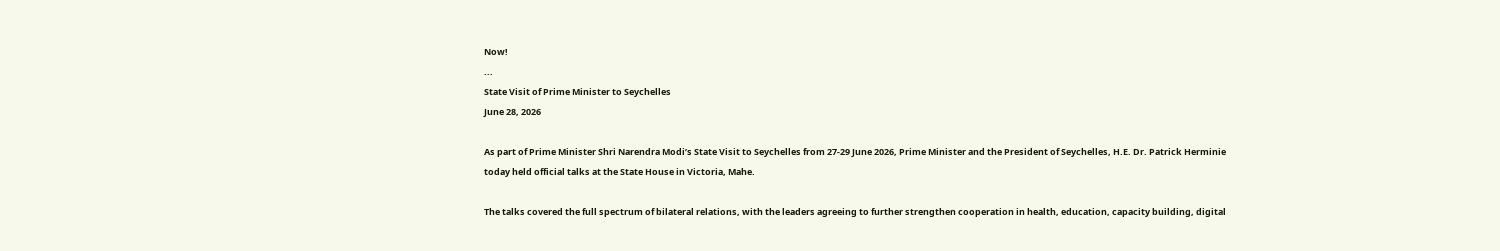Now!
...
State Visit of Prime Minister to Seychelles
June 28, 2026

As part of Prime Minister Shri Narendra Modi’s State Visit to Seychelles from 27-29 June 2026, Prime Minister and the President of Seychelles, H.E. Dr. Patrick Herminie today held official talks at the State House in Victoria, Mahe.

The talks covered the full spectrum of bilateral relations, with the leaders agreeing to further strengthen cooperation in health, education, capacity building, digital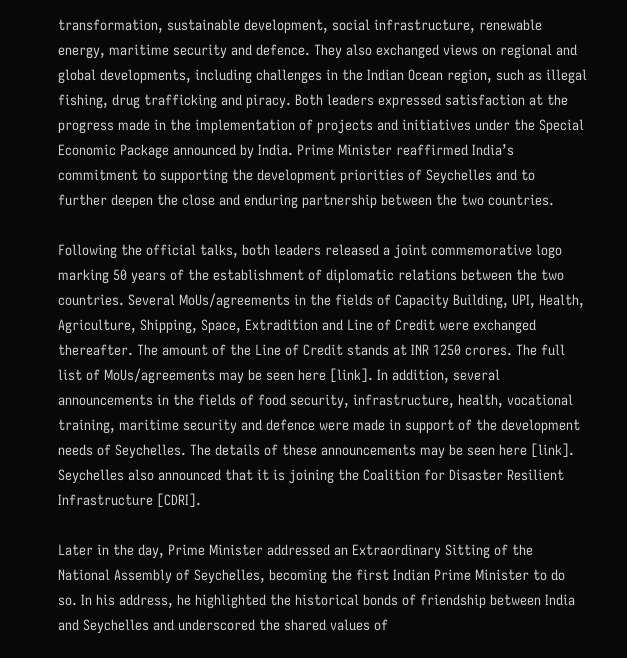transformation, sustainable development, social infrastructure, renewable energy, maritime security and defence. They also exchanged views on regional and global developments, including challenges in the Indian Ocean region, such as illegal fishing, drug trafficking and piracy. Both leaders expressed satisfaction at the progress made in the implementation of projects and initiatives under the Special Economic Package announced by India. Prime Minister reaffirmed India’s commitment to supporting the development priorities of Seychelles and to further deepen the close and enduring partnership between the two countries.

Following the official talks, both leaders released a joint commemorative logo marking 50 years of the establishment of diplomatic relations between the two countries. Several MoUs/agreements in the fields of Capacity Building, UPI, Health, Agriculture, Shipping, Space, Extradition and Line of Credit were exchanged thereafter. The amount of the Line of Credit stands at INR 1250 crores. The full list of MoUs/agreements may be seen here [link]. In addition, several announcements in the fields of food security, infrastructure, health, vocational training, maritime security and defence were made in support of the development needs of Seychelles. The details of these announcements may be seen here [link]. Seychelles also announced that it is joining the Coalition for Disaster Resilient Infrastructure [CDRI].

Later in the day, Prime Minister addressed an Extraordinary Sitting of the National Assembly of Seychelles, becoming the first Indian Prime Minister to do so. In his address, he highlighted the historical bonds of friendship between India and Seychelles and underscored the shared values of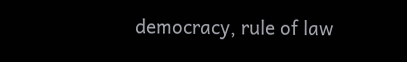democracy, rule of law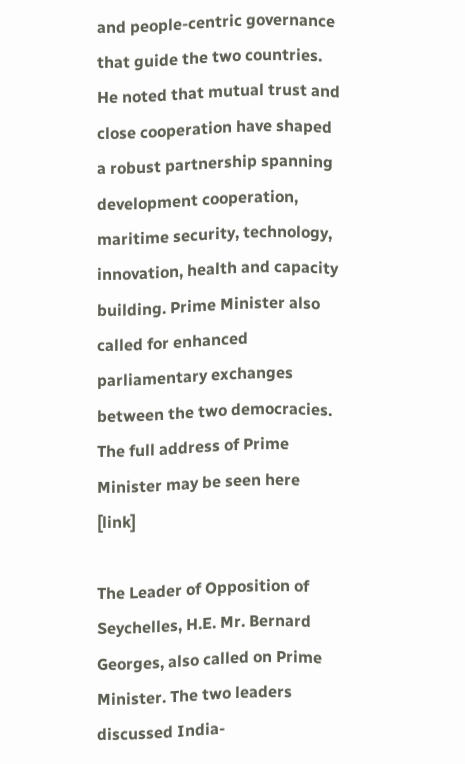and people-centric governance that guide the two countries. He noted that mutual trust and close cooperation have shaped a robust partnership spanning development cooperation, maritime security, technology, innovation, health and capacity building. Prime Minister also called for enhanced parliamentary exchanges between the two democracies. The full address of Prime Minister may be seen here [link]

The Leader of Opposition of Seychelles, H.E. Mr. Bernard Georges, also called on Prime Minister. The two leaders discussed India-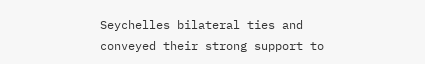Seychelles bilateral ties and conveyed their strong support to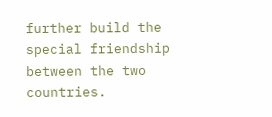further build the special friendship between the two countries.